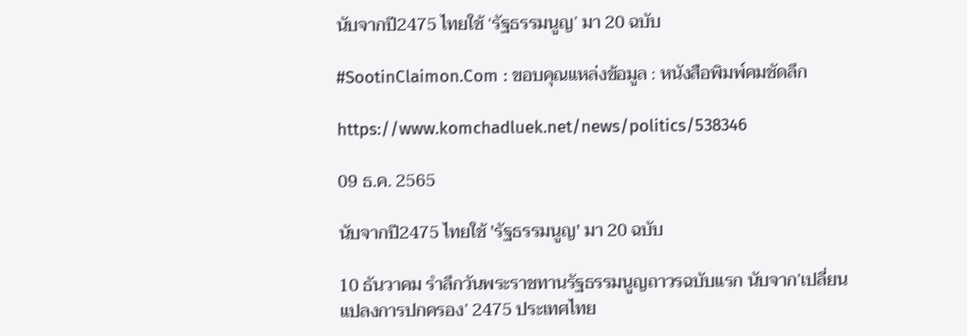นับจากปี2475 ไทยใช้ ‘รัฐธรรมนูญ’ มา 20 ฉบับ

#SootinClaimon.Com : ขอบคุณแหล่งข้อมูล : หนังสือพิมพ์คมชัดลึก

https://www.komchadluek.net/news/politics/538346

09 ธ.ค. 2565

นับจากปี2475 ไทยใช้ 'รัฐธรรมนูญ' มา 20 ฉบับ

10 ธันวาคม รำลึกวันพระราชทานรัฐธรรมนูญถาวรฉบับแรก นับจาก’เปลี่ยนแปลงการปกครอง’ 2475 ประเทศไทย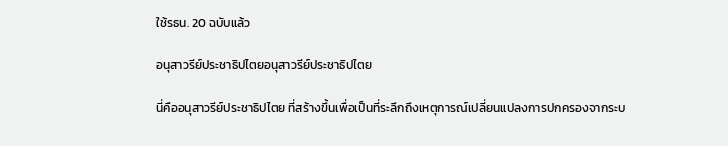ใช้รธน. 20 ฉบับแล้ว

อนุสาวรีย์ประชาธิปไตยอนุสาวรีย์ประชาธิปไตย

นี่คืออนุสาวรีย์ประชาธิปไตย ที่สร้างขึ้นเพื่อเป็นที่ระลึกถึงเหตุการณ์เปลี่ยนแปลงการปกครองจากระบ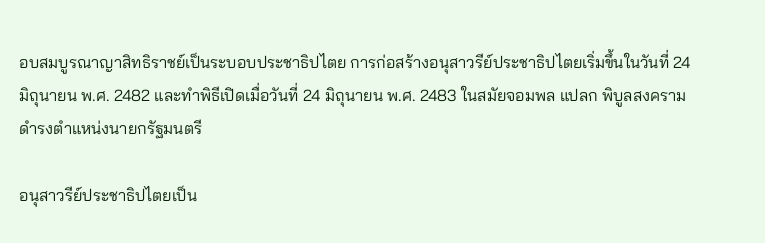อบสมบูรณาญาสิทธิราชย์เป็นระบอบประชาธิปไตย การก่อสร้างอนุสาวรีย์ประชาธิปไตยเริ่มขึ้นในวันที่ 24 มิถุนายน พ.ศ. 2482 และทำพิธีเปิดเมื่อวันที่ 24 มิถุนายน พ.ศ. 2483 ในสมัยจอมพล แปลก พิบูลสงคราม ดำรงตำแหน่งนายกรัฐมนตรี

อนุสาวรีย์ประชาธิปไตยเป็น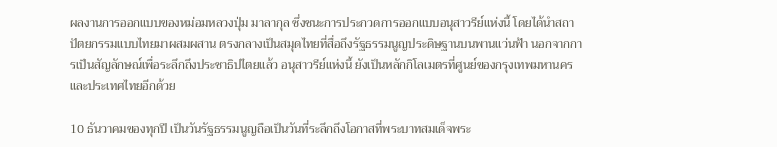ผลงานการออกแบบของหม่อมหลวงปุ่ม มาลากุล ซึ่งชนะการประกวดการออกแบบอนุสาวรีย์แห่งนี้ โดยได้นำสถาปัตยกรรมแบบไทยมาผสมผสาน ตรงกลางเป็นสมุดไทยที่สื่อถึงรัฐธรรมนูญประดิษฐานบนพานแว่นฟ้า นอกจากการเป็นสัญลักษณ์เพื่อระลึกถึงประชาธิปไตยแล้ว อนุสาวรีย์แห่งนี้ ยังเป็นหลักกิโลเมตรที่ศูนย์ของกรุงเทพมหานครและประเทศไทยอีกด้วย

10 ธันวาคมของทุกปี เป็นวันรัฐธรรมนูญถือเป็นวันที่ระลึกถึงโอกาสที่พระบาทสมเด็จพระ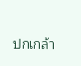ปกเกล้า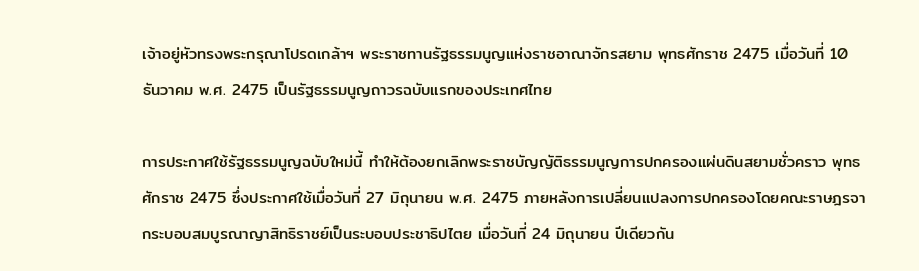เจ้าอยู่หัวทรงพระกรุณาโปรดเกล้าฯ พระราชทานรัฐธรรมนูญแห่งราชอาณาจักรสยาม พุทธศักราช 2475 เมื่อวันที่ 10 ธันวาคม พ.ศ. 2475 เป็นรัฐธรรมนูญถาวรฉบับแรกของประเทศไทย

การประกาศใช้รัฐธรรมนูญฉบับใหม่นี้ ทำให้ต้องยกเลิกพระราชบัญญัติธรรมนูญการปกครองแผ่นดินสยามชั่วคราว พุทธศักราช 2475 ซึ่งประกาศใช้เมื่อวันที่ 27 มิถุนายน พ.ศ. 2475 ภายหลังการเปลี่ยนแปลงการปกครองโดยคณะราษฎรจากระบอบสมบูรณาญาสิทธิราชย์เป็นระบอบประชาธิปไตย เมื่อวันที่ 24 มิถุนายน ปีเดียวกัน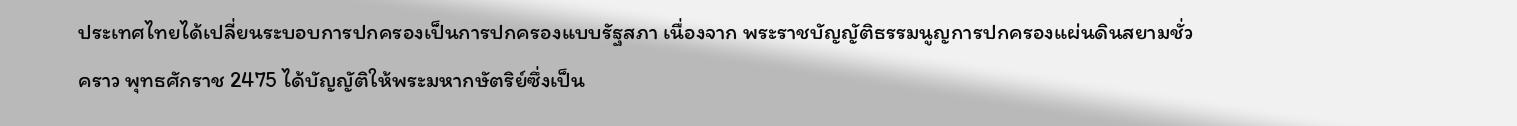ประเทศไทยได้เปลี่ยนระบอบการปกครองเป็นการปกครองแบบรัฐสภา เนื่องจาก พระราชบัญญัติธรรมนูญการปกครองแผ่นดินสยามชั่วคราว พุทธศักราช 2475 ได้บัญญัติให้พระมหากษัตริย์ซึ่งเป็น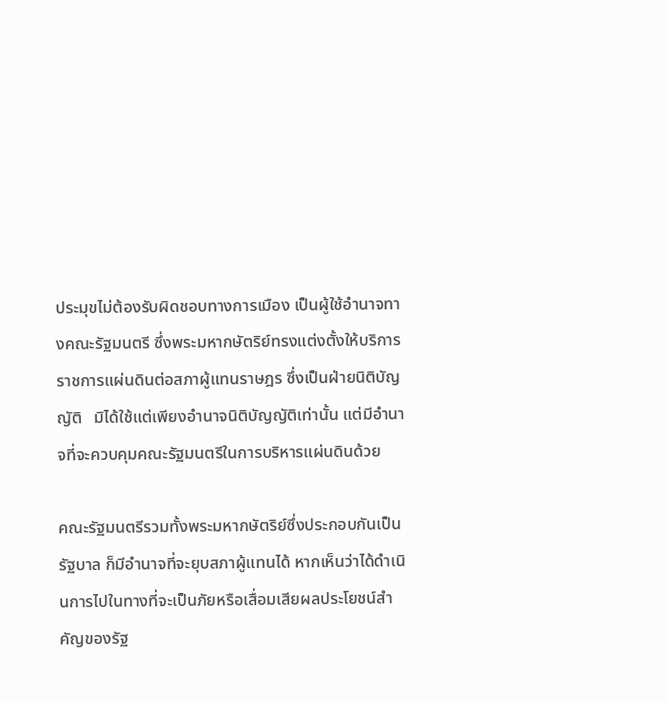ประมุขไม่ต้องรับผิดชอบทางการเมือง เป็นผู้ใช้อำนาจทางคณะรัฐมนตรี ซึ่งพระมหากษัตริย์ทรงแต่งตั้งให้บริการราชการแผ่นดินต่อสภาผู้แทนราษฎร ซึ่งเป็นฝ่ายนิติบัญญัติ   มิได้ใช้แต่เพียงอำนาจนิติบัญญัติเท่านั้น แต่มีอำนาจที่จะควบคุมคณะรัฐมนตรีในการบริหารแผ่นดินด้วย

คณะรัฐมนตรีรวมทั้งพระมหากษัตริย์ซึ่งประกอบกันเป็นรัฐบาล ก็มีอำนาจที่จะยุบสภาผู้แทนได้ หากเห็นว่าได้ดำเนินการไปในทางที่จะเป็นภัยหรือเสื่อมเสียผลประโยชน์สำคัญของรัฐ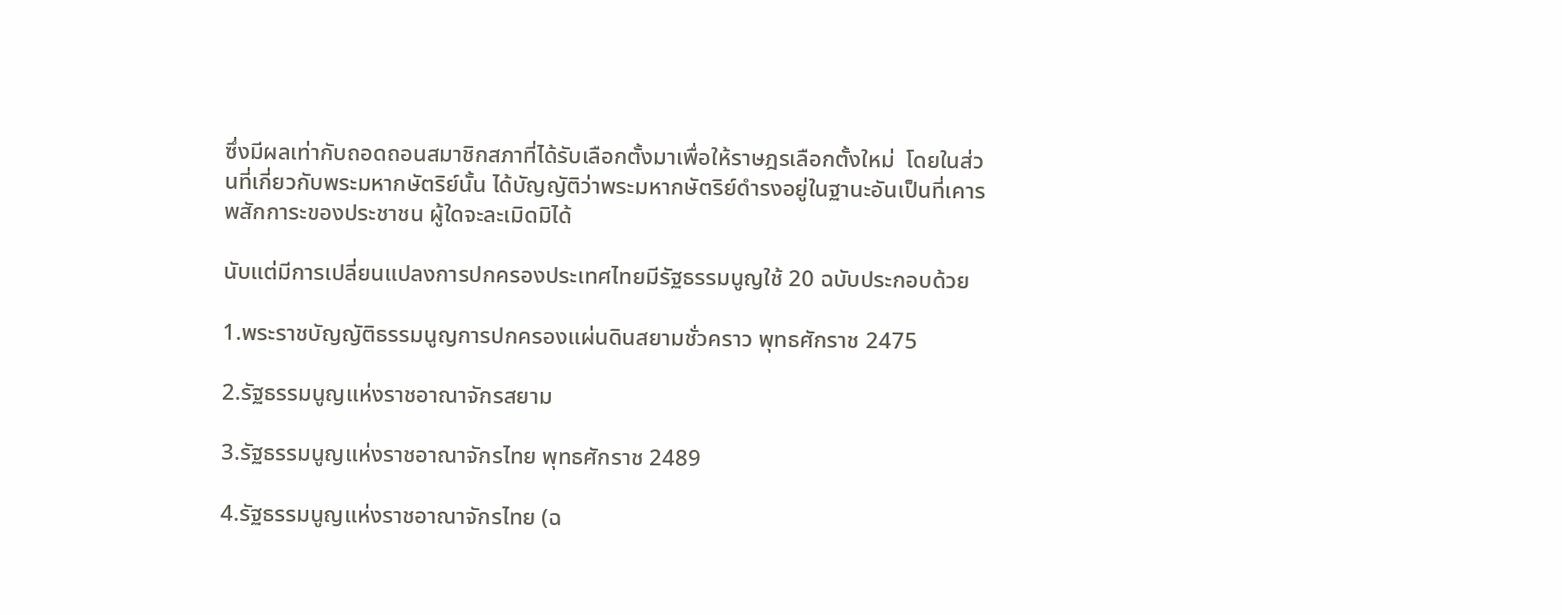ซึ่งมีผลเท่ากับถอดถอนสมาชิกสภาที่ได้รับเลือกตั้งมาเพื่อให้ราษฎรเลือกตั้งใหม่  โดยในส่วนที่เกี่ยวกับพระมหากษัตริย์นั้น ได้บัญญัติว่าพระมหากษัตริย์ดำรงอยู่ในฐานะอันเป็นที่เคารพสักการะของประชาชน ผู้ใดจะละเมิดมิได้

นับแต่มีการเปลี่ยนแปลงการปกครองประเทศไทยมีรัฐธรรมนูญใช้ 20 ฉบับประกอบด้วย

1.พระราชบัญญัติธรรมนูญการปกครองแผ่นดินสยามชั่วคราว พุทธศักราช 2475

2.รัฐธรรมนูญแห่งราชอาณาจักรสยาม

3.รัฐธรรมนูญแห่งราชอาณาจักรไทย พุทธศักราช 2489

4.รัฐธรรมนูญแห่งราชอาณาจักรไทย (ฉ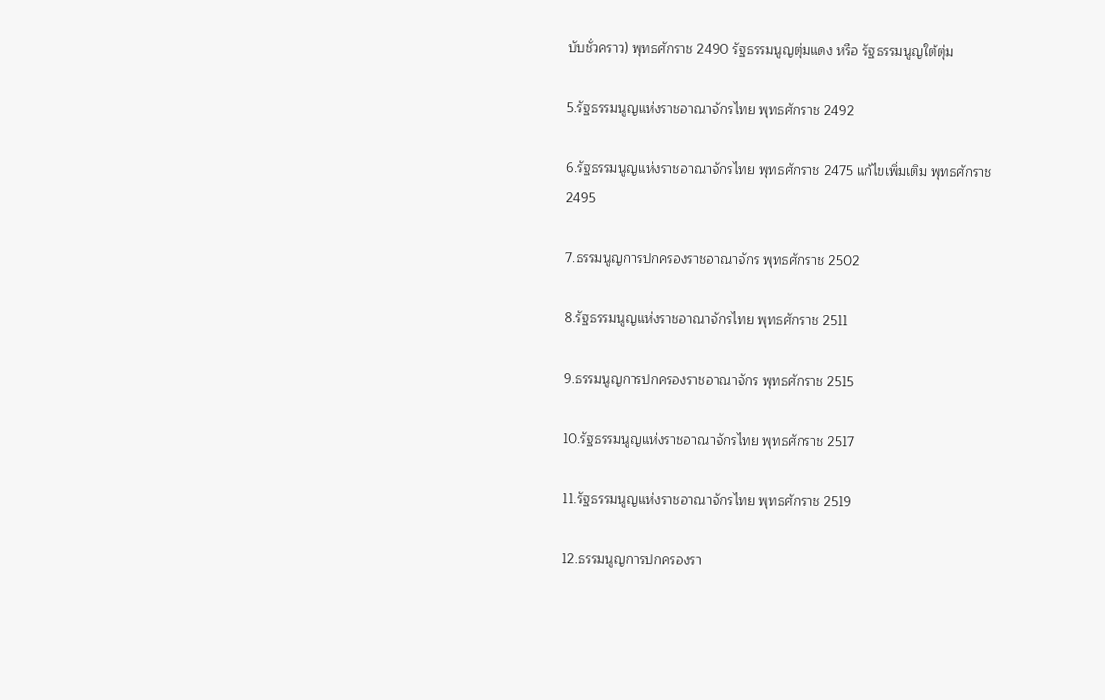บับชั่วคราว) พุทธศักราช 2490 รัฐธรรมนูญตุ่มแดง หรือ รัฐธรรมนูญใต้ตุ่ม

5.รัฐธรรมนูญแห่งราชอาณาจักรไทย พุทธศักราช 2492

6.รัฐธรรมนูญแห่งราชอาณาจักรไทย พุทธศักราช 2475 แก้ไขเพิ่มเติม พุทธศักราช 2495

7.ธรรมนูญการปกครองราชอาณาจักร พุทธศักราช 2502

8.รัฐธรรมนูญแห่งราชอาณาจักรไทย พุทธศักราช 2511

9.ธรรมนูญการปกครองราชอาณาจักร พุทธศักราช 2515

10.รัฐธรรมนูญแห่งราชอาณาจักรไทย พุทธศักราช 2517

11.รัฐธรรมนูญแห่งราชอาณาจักรไทย พุทธศักราช 2519

12.ธรรมนูญการปกครองรา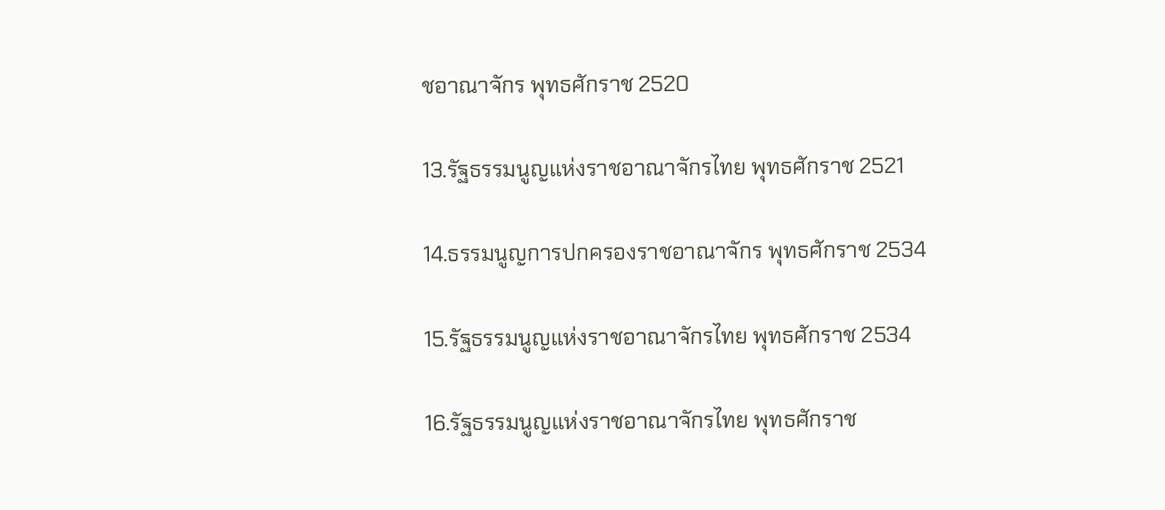ชอาณาจักร พุทธศักราช 2520

13.รัฐธรรมนูญแห่งราชอาณาจักรไทย พุทธศักราช 2521

14.ธรรมนูญการปกครองราชอาณาจักร พุทธศักราช 2534

15.รัฐธรรมนูญแห่งราชอาณาจักรไทย พุทธศักราช 2534

16.รัฐธรรมนูญแห่งราชอาณาจักรไทย พุทธศักราช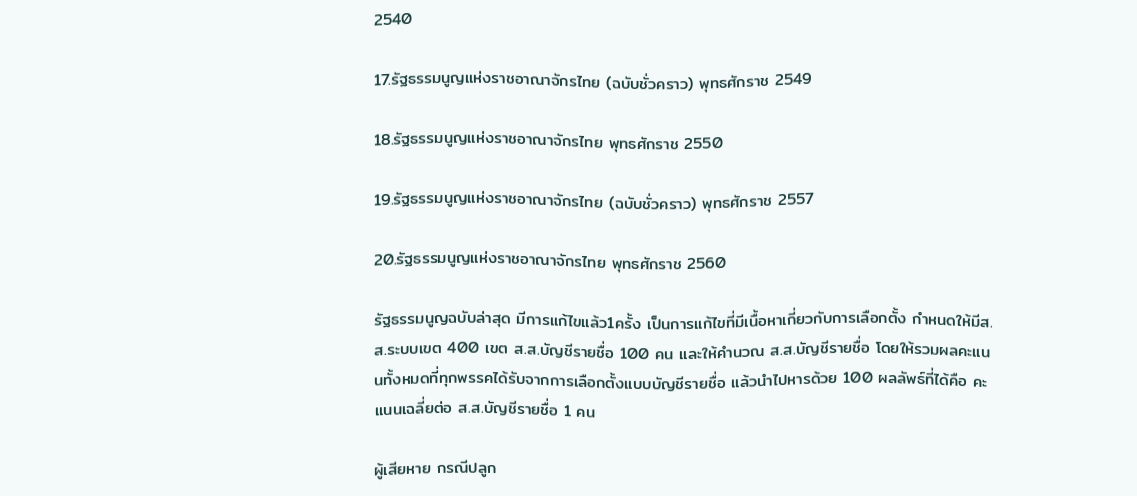2540

17.รัฐธรรมนูญแห่งราชอาณาจักรไทย (ฉบับชั่วคราว) พุทธศักราช 2549

18.รัฐธรรมนูญแห่งราชอาณาจักรไทย พุทธศักราช 2550

19.รัฐธรรมนูญแห่งราชอาณาจักรไทย (ฉบับชั่วคราว) พุทธศักราช 2557

20.รัฐธรรมนูญแห่งราชอาณาจักรไทย พุทธศักราช 2560

รัฐธรรมนูญฉบับล่าสุด มีการแก้ไขแล้ว1ครั้ง เป็นการแก้ไขที่มีเนื้อหาเกี่ยวกับการเลือกตั้ง กำหนดให้มีส.ส.ระบบเขต 400 เขต ส.ส.บัญชีรายชื่อ 100 คน และให้คำนวณ ส.ส.บัญชีรายชื่อ โดยให้รวมผลคะแนนทั้งหมดที่ทุกพรรคได้รับจากการเลือกตั้งแบบบัญชีรายชื่อ แล้วนำไปหารด้วย 100 ผลลัพธ์ที่ได้คือ คะแนนเฉลี่ยต่อ ส.ส.บัญชีรายชื่อ 1 คน

ผู้เสียหาย กรณีปลูก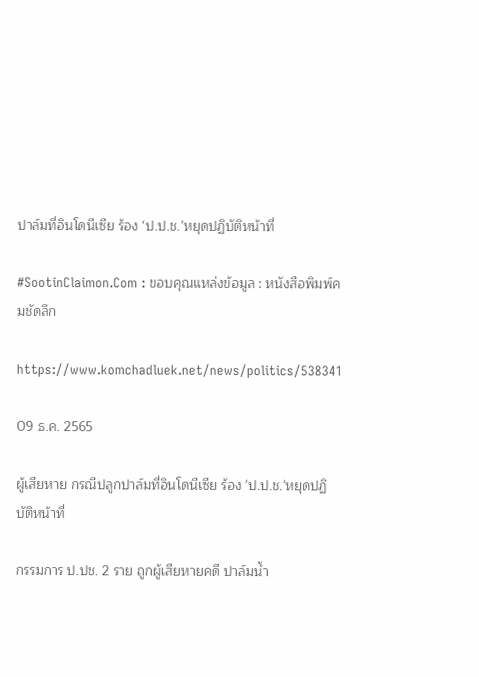ปาล์มที่อินโดนีเซีย ร้อง ‘ป.ป.ช.’หยุดปฏิบัติหน้าที่

#SootinClaimon.Com : ขอบคุณแหล่งข้อมูล : หนังสือพิมพ์คมชัดลึก

https://www.komchadluek.net/news/politics/538341

09 ธ.ค. 2565

ผู้เสียหาย กรณีปลูกปาล์มที่อินโดนีเซีย ร้อง 'ป.ป.ช.'หยุดปฏิบัติหน้าที่

กรรมการ ป.ปช. 2 ราย ถูกผู้เสียหายคดี ปาล์มน้ำ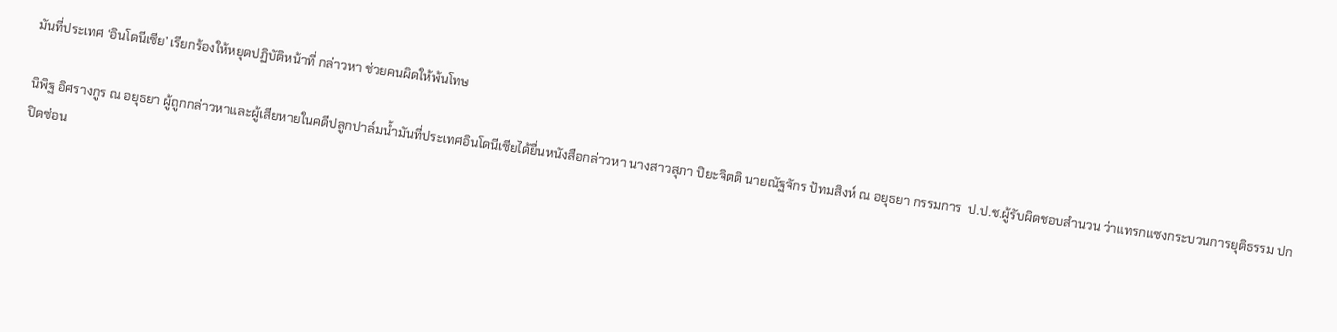มันที่ประเทศ ‘อินโดนีเซีย’ เรียกร้องให้หยุดปฏิบัติหน้าที่ กล่าวหา ช่วยคนผิดให้พ้นโทษ

นิพิฐ อิศรางกูร ณ อยุธยา ผู้ถูกกล่าวหาและผู้เสียหายในคดีปลูกปาล์มน้ำมันที่ประเทศอินโดนีเซียได้ยื่นหนังสือกล่าวหา นางสาวสุภา ปิยะจิตติ นายณัฐจักร ปัทมสิงห์ ณ อยุธยา กรรมการ  ป.ป.ช.ผู้รับผิดชอบสำนวน ว่าแทรกแซงกระบวนการยุติธรรม ปกปิดซ่อน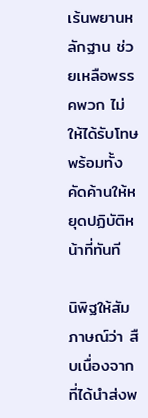เร้นพยานหลักฐาน ช่วยเหลือพรรคพวก ไม่ให้ได้รับโทษ พร้อมทั้งคัดค้านให้หยุดปฏิบัติหน้าที่ทันที

นิพิฐให้สัมภาษณ์ว่า สืบเนื่องจากที่ได้นำส่งพ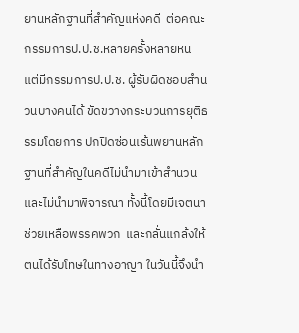ยานหลักฐานที่สำคัญแห่งคดี  ต่อคณะกรรมการป.ป.ช.หลายครั้งหลายหน แต่มีกรรมการป.ป.ช. ผู้รับผิดชอบสำนวนบางคนได้ ขัดขวางกระบวนการยุติธรรมโดยการ ปกปิดซ่อนเร้นพยานหลักฐานที่สำคัญในคดีไม่นำมาเข้าสำนวนและไม่นำมาพิจารณา ทั้งนี้โดยมีเจตนาช่วยเหลือพรรคพวก  และกลั่นแกล้งให้ตนได้รับโทษในทางอาญา ในวันนี้จึงนำ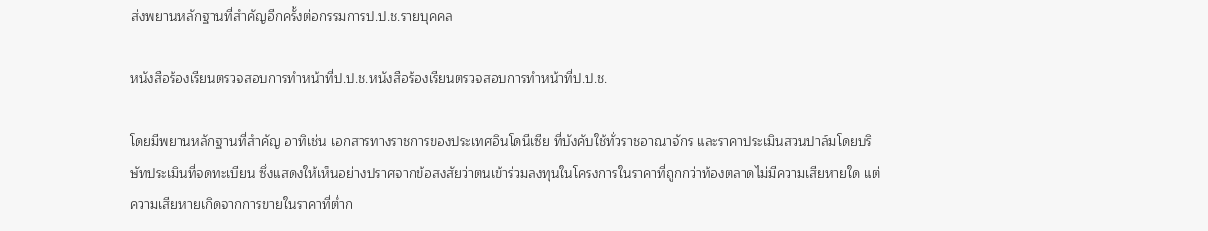ส่งพยานหลักฐานที่สำคัญอีกครั้งต่อกรรมการป.ป.ช.รายบุคคล

หนังสือร้องเรียนตรวจสอบการทำหน้าที่ป.ป.ช.หนังสือร้องเรียนตรวจสอบการทำหน้าที่ป.ป.ช.

โดยมีพยานหลักฐานที่สำคัญ อาทิเช่น เอกสารทางราชการของประเทศอินโดนีเซีย ที่บังคับใช้ทั่วราชอาณาจักร และราคาประเมินสวนปาล์มโดยบริษัทประเมินที่จดทะเบียน ซึ่งแสดงให้เห็นอย่างปราศจากข้อสงสัยว่าตนเข้าร่วมลงทุนในโครงการในราคาที่ถูกกว่าท้องตลาดไม่มีความเสียหายใด แต่ความเสียหายเกิดจากการขายในราคาที่ต่ำก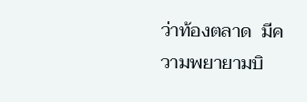ว่าท้องตลาด  มีความพยายามบิ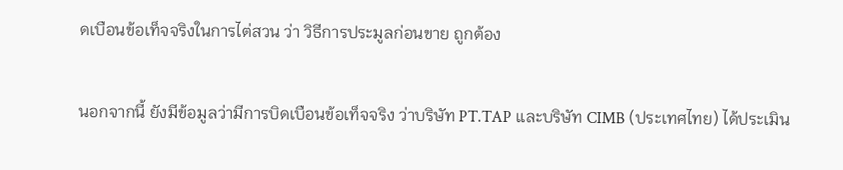ดเบือนข้อเท็จจริงในการไต่สวน ว่า วิธีการประมูลก่อนขาย ถูกต้อง

นอกจากนี้ ยังมีข้อมูลว่ามีการบิดเบือนข้อเท็จจริง ว่าบริษัท PT.TAP และบริษัท CIMB (ประเทศไทย) ได้ประเมิน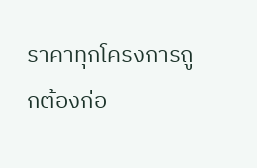ราคาทุกโครงการถูกต้องก่อ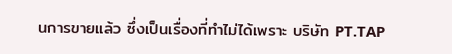นการขายแล้ว ซึ่งเป็นเรื่องที่ทำไม่ได้เพราะ บริษัท PT.TAP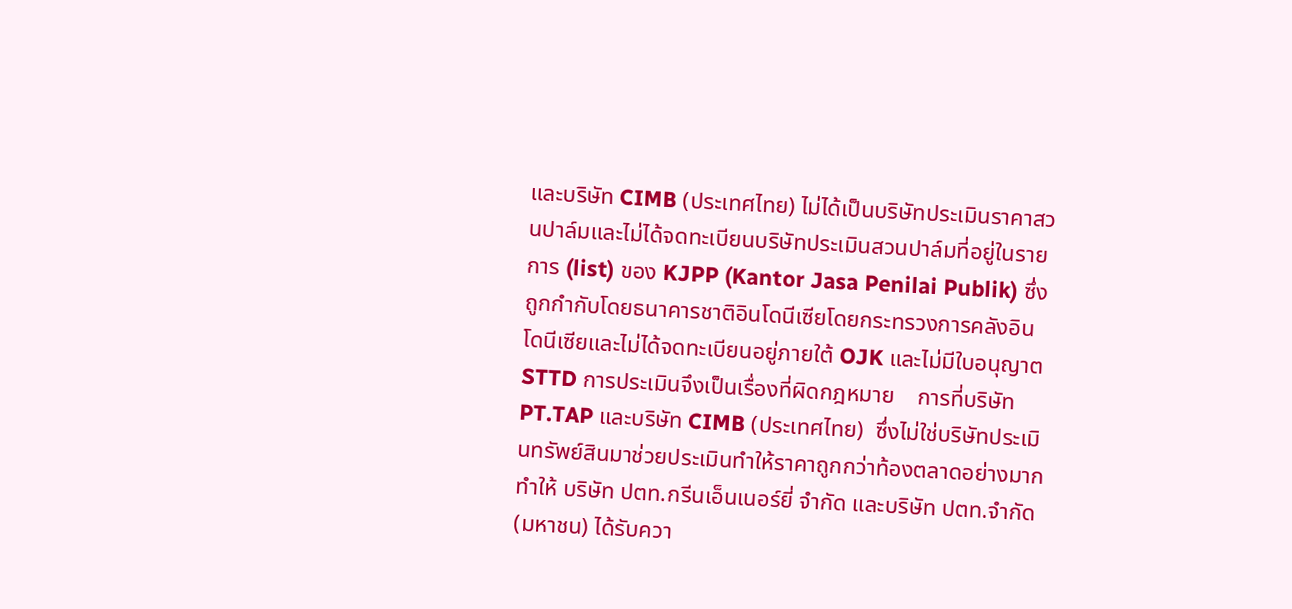และบริษัท CIMB (ประเทศไทย) ไม่ได้เป็นบริษัทประเมินราคาสวนปาล์มและไม่ได้จดทะเบียนบริษัทประเมินสวนปาล์มที่อยู่ในรายการ (list) ของ KJPP (Kantor Jasa Penilai Publik) ซึ่งถูกกำกับโดยธนาคารชาติอินโดนีเซียโดยกระทรวงการคลังอินโดนีเซียและไม่ได้จดทะเบียนอยู่ภายใต้ OJK และไม่มีใบอนุญาต STTD การประเมินจึงเป็นเรื่องที่ผิดกฎหมาย    การที่บริษัท PT.TAP และบริษัท CIMB (ประเทศไทย)  ซึ่งไม่ใช่บริษัทประเมินทรัพย์สินมาช่วยประเมินทำให้ราคาถูกกว่าท้องตลาดอย่างมาก ทำให้ บริษัท ปตท.กรีนเอ็นเนอร์ยี่ จำกัด และบริษัท ปตท.จำกัด(มหาชน) ได้รับควา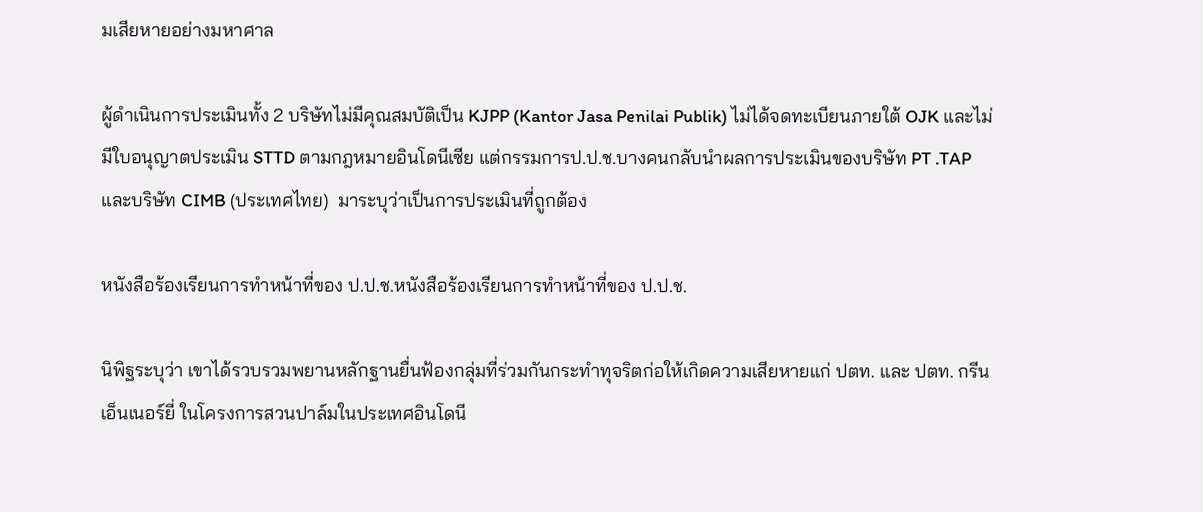มเสียหายอย่างมหาศาล

ผู้ดำเนินการประเมินทั้ง 2 บริษัทไม่มีคุณสมบัติเป็น KJPP (Kantor Jasa Penilai Publik) ไม่ได้จดทะเบียนภายใต้ OJK และไม่มีใบอนุญาตประเมิน STTD ตามกฎหมายอินโดนีเซีย แต่กรรมการป.ป.ช.บางคนกลับนำผลการประเมินของบริษัท PT .TAP และบริษัท CIMB (ประเทศไทย)  มาระบุว่าเป็นการประเมินที่ถูกต้อง

หนังสือร้องเรียนการทำหน้าที่ของ ป.ป.ช.หนังสือร้องเรียนการทำหน้าที่ของ ป.ป.ช.

นิพิฐระบุว่า เขาได้รวบรวมพยานหลักฐานยื่นฟ้องกลุ่มที่ร่วมกันกระทำทุจริตก่อให้เกิดความเสียหายแก่ ปตท. และ ปตท. กรีนเอ็นเนอร์ยี่ ในโครงการสวนปาล์มในประเทศอินโดนี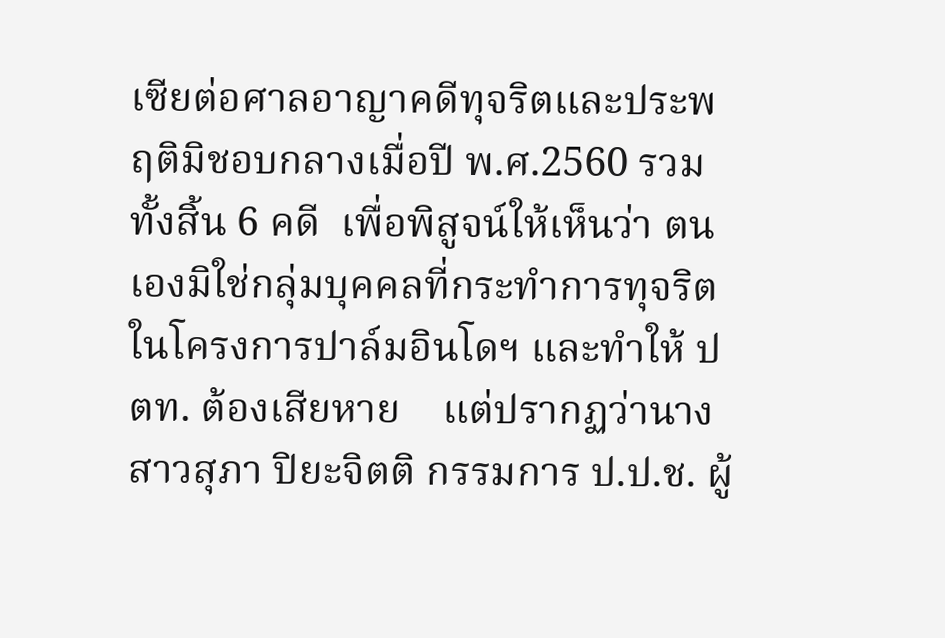เซียต่อศาลอาญาคดีทุจริตและประพฤติมิชอบกลางเมื่อปี พ.ศ.2560 รวมทั้งสิ้น 6 คดี  เพื่อพิสูจน์ให้เห็นว่า ตนเองมิใช่กลุ่มบุคคลที่กระทำการทุจริตในโครงการปาล์มอินโดฯ และทำให้ ปตท. ต้องเสียหาย    แต่ปรากฏว่านางสาวสุภา ปิยะจิตติ กรรมการ ป.ป.ช. ผู้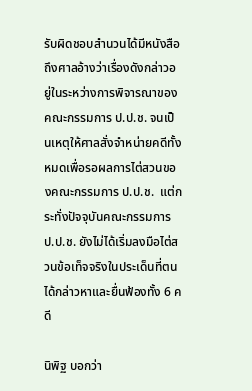รับผิดชอบสำนวนได้มีหนังสือถึงศาลอ้างว่าเรื่องดังกล่าวอยู่ในระหว่างการพิจารณาของคณะกรรมการ ป.ป.ช. จนเป็นเหตุให้ศาลสั่งจำหน่ายคดีทั้งหมดเพื่อรอผลการไต่สวนของคณะกรรมการ ป.ป.ช.  แต่กระทั่งปัจจุบันคณะกรรมการ ป.ป.ช. ยังไม่ได้เริ่มลงมือไต่สวนข้อเท็จจริงในประเด็นที่ตนได้กล่าวหาและยื่นฟ้องทั้ง 6 คดี

นิพิฐ บอกว่า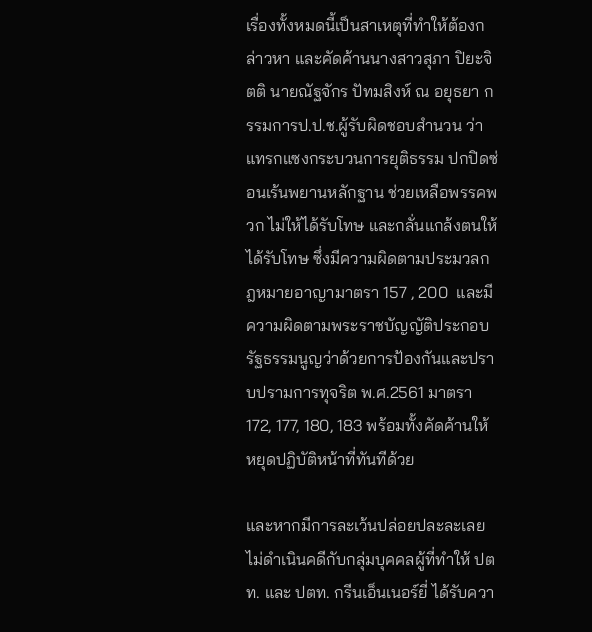เรื่องทั้งหมดนี้เป็นสาเหตุที่ทำให้ต้องกล่าวหา และคัดค้านนางสาวสุภา ปิยะจิตติ นายณัฐจักร ปัทมสิงห์ ณ อยุธยา กรรมการป.ป.ช.ผู้รับผิดชอบสำนวน ว่าแทรกแซงกระบวนการยุติธรรม ปกปิดซ่อนเร้นพยานหลักฐาน ช่วยเหลือพรรคพวก ไม่ให้ได้รับโทษ และกลั่นแกล้งตนให้ได้รับโทษ ซึ่งมีความผิดตามประมวลกฎหมายอาญามาตรา 157 , 200  และมีความผิดตามพระราชบัญญัติประกอบรัฐธรรมนูญว่าด้วยการป้องกันและปราบปรามการทุจริต พ.ศ.2561 มาตรา  172, 177, 180, 183 พร้อมทั้งคัดค้านให้หยุดปฏิบัติหน้าที่ทันทีด้วย

และหากมีการละเว้นปล่อยปละละเลยไม่ดำเนินคดีกับกลุ่มบุคคลผู้ที่ทำให้ ปตท. และ ปตท. กรีนเอ็นเนอร์ยี่ ได้รับควา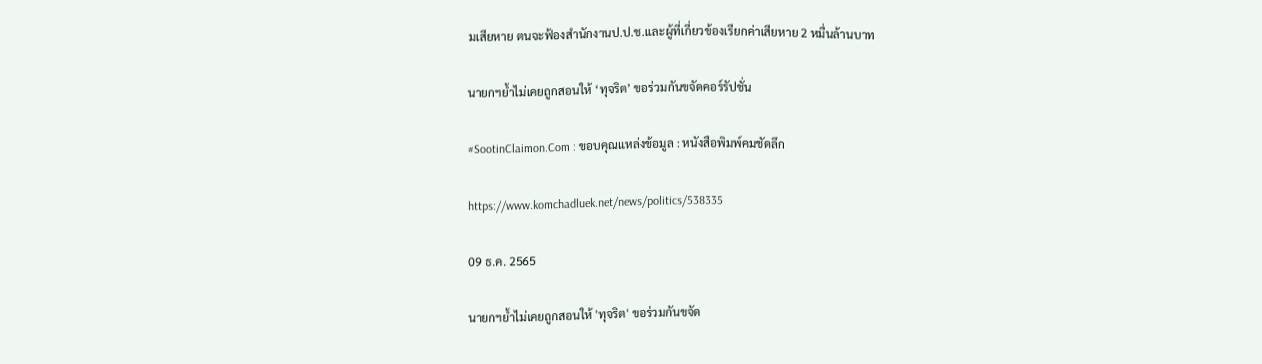มเสียหาย ตนจะฟ้องสำนักงานป.ป.ช.และผู้ที่เกี่ยวข้องเรียกค่าเสียหาย 2 หมื่นล้านบาท

นายกฯย้ำไม่เคยถูกสอนให้ ‘ทุจริต’ ขอร่วมกันขจัดคอร์รัปชั่น

#SootinClaimon.Com : ขอบคุณแหล่งข้อมูล : หนังสือพิมพ์คมชัดลึก

https://www.komchadluek.net/news/politics/538335

09 ธ.ค. 2565

นายกฯย้ำไม่เคยถูกสอนให้ 'ทุจริต' ขอร่วมกันขจัด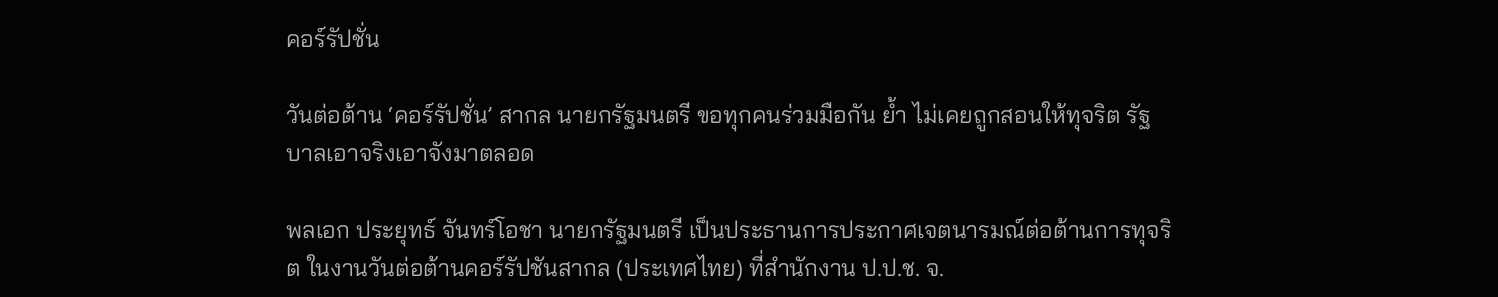คอร์รัปชั่น

วันต่อต้าน ‘คอร์รัปชั่น’ สากล นายกรัฐมนตรี ขอทุกคนร่วมมือกัน ย้ำ ไม่เคยถูกสอนให้ทุจริต รัฐบาลเอาจริงเอาจังมาตลอด

พลเอก ประยุทธ์ จันทร์โอชา นายกรัฐมนตรี เป็นประธานการประกาศเจตนารมณ์ต่อต้านการทุจริต ในงานวันต่อต้านคอร์รัปชันสากล (ประเทศไทย) ที่สำนักงาน ป.ป.ช. จ.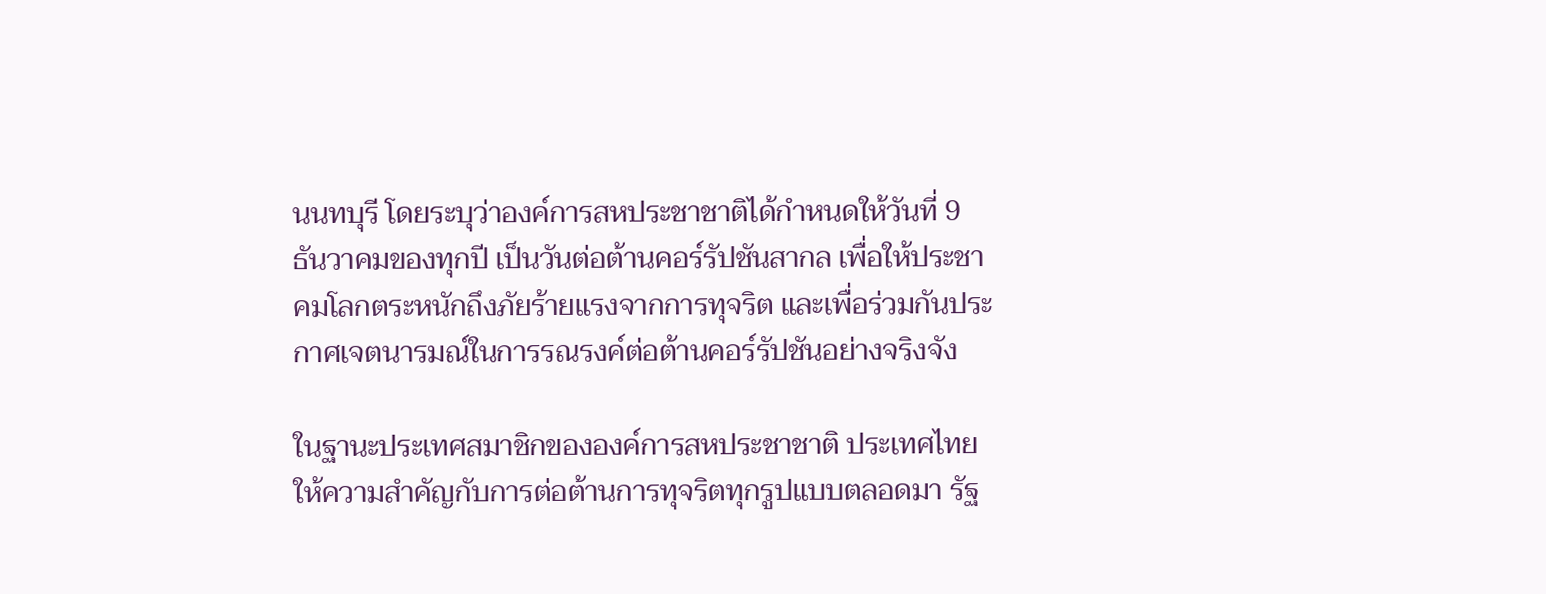นนทบุรี โดยระบุว่าองค์การสหประชาชาติได้กำหนดให้วันที่ 9 ธันวาคมของทุกปี เป็นวันต่อต้านคอร์รัปชันสากล เพื่อให้ประชาคมโลกตระหนักถึงภัยร้ายแรงจากการทุจริต และเพื่อร่วมกันประกาศเจตนารมณ์ในการรณรงค์ต่อต้านคอร์รัปชันอย่างจริงจัง

ในฐานะประเทศสมาชิกขององค์การสหประชาชาติ ประเทศไทย
ให้ความสำคัญกับการต่อต้านการทุจริตทุกรูปแบบตลอดมา รัฐ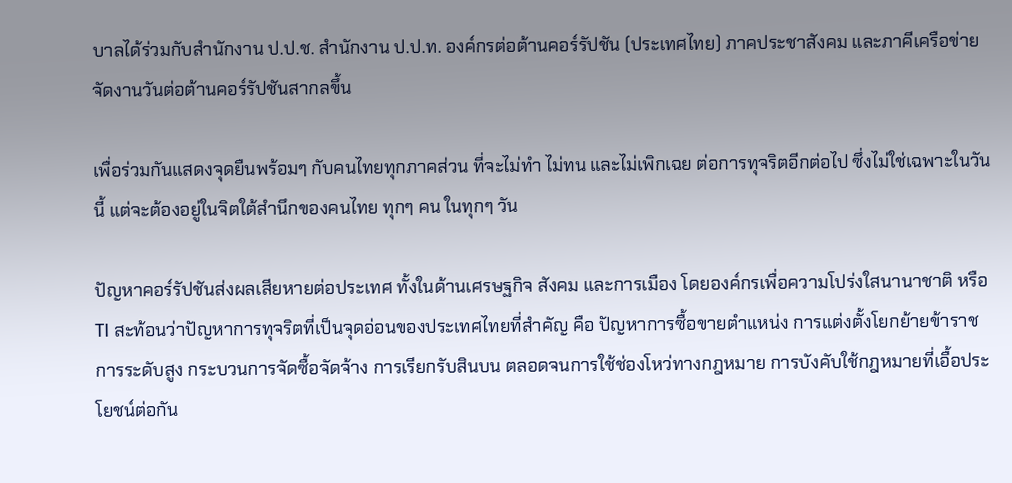บาลได้ร่วมกับสำนักงาน ป.ป.ช. สำนักงาน ป.ป.ท. องค์กรต่อต้านคอร์รัปชัน (ประเทศไทย) ภาคประชาสังคม และภาคีเครือข่าย จัดงานวันต่อต้านคอร์รัปชันสากลขึ้น

เพื่อร่วมกันแสดงจุดยืนพร้อมๆ กับคนไทยทุกภาคส่วน ที่จะไม่ทำ ไม่ทน และไม่เพิกเฉย ต่อการทุจริตอีกต่อไป ซึ่งไม่ใช่เฉพาะในวันนี้ แต่จะต้องอยู่ในจิตใต้สำนึกของคนไทย ทุกๆ คน ในทุกๆ วัน

ปัญหาคอร์รัปชันส่งผลเสียหายต่อประเทศ ทั้งในด้านเศรษฐกิจ สังคม และการเมือง โดยองค์กรเพื่อความโปร่งใสนานาชาติ หรือ TI สะท้อนว่าปัญหาการทุจริตที่เป็นจุดอ่อนของประเทศไทยที่สำคัญ คือ ปัญหาการซื้อขายตำแหน่ง การแต่งตั้งโยกย้ายข้าราชการระดับสูง กระบวนการจัดซื้อจัดจ้าง การเรียกรับสินบน ตลอดจนการใช้ช่องโหว่ทางกฎหมาย การบังคับใช้กฎหมายที่เอื้อประโยชน์ต่อกัน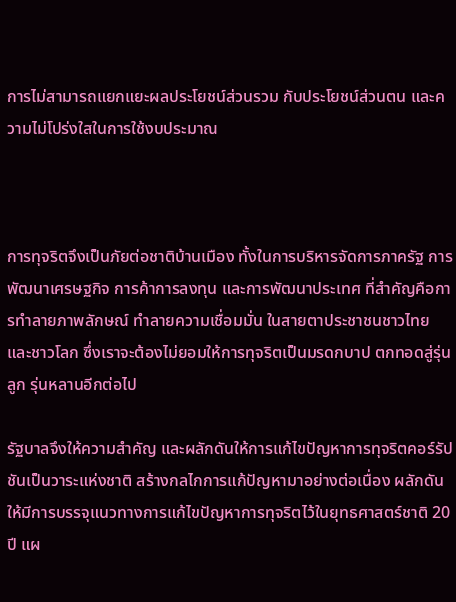การไม่สามารถแยกแยะผลประโยชน์ส่วนรวม กับประโยชน์ส่วนตน และความไม่โปร่งใสในการใช้งบประมาณ



การทุจริตจึงเป็นภัยต่อชาติบ้านเมือง ทั้งในการบริหารจัดการภาครัฐ การพัฒนาเศรษฐกิจ การค้าการลงทุน และการพัฒนาประเทศ ที่สำคัญคือการทำลายภาพลักษณ์ ทำลายความเชื่อมมั่น ในสายตาประชาชนชาวไทย และชาวโลก ซึ่งเราจะต้องไม่ยอมให้การทุจริตเป็นมรดกบาป ตกทอดสู่รุ่นลูก รุ่นหลานอีกต่อไป

รัฐบาลจึงให้ความสำคัญ และผลักดันให้การแก้ไขปัญหาการทุจริตคอร์รัปชันเป็นวาระแห่งชาติ สร้างกลไกการแก้ปัญหามาอย่างต่อเนื่อง ผลักดันให้มีการบรรจุแนวทางการแก้ไขปัญหาการทุจริตไว้ในยุทธศาสตร์ชาติ 20 ปี แผ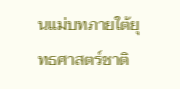นแม่บทภายใต้ยุทธศาสตร์ชาติ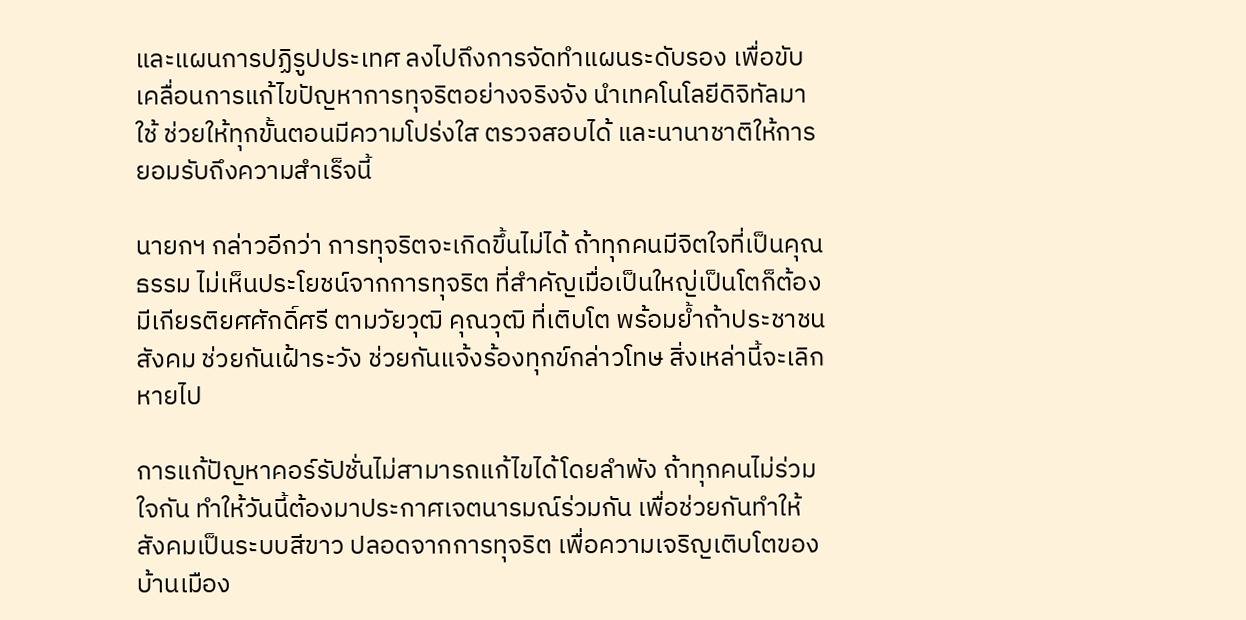และแผนการปฏิรูปประเทศ ลงไปถึงการจัดทำแผนระดับรอง เพื่อขับเคลื่อนการแก้ไขปัญหาการทุจริตอย่างจริงจัง นำเทคโนโลยีดิจิทัลมาใช้ ช่วยให้ทุกขั้นตอนมีความโปร่งใส ตรวจสอบได้ และนานาชาติให้การยอมรับถึงความสำเร็จนี้

นายกฯ กล่าวอีกว่า การทุจริตจะเกิดขึ้นไม่ได้ ถ้าทุกคนมีจิตใจที่เป็นคุณธรรม ไม่เห็นประโยชน์จากการทุจริต ที่สำคัญเมื่อเป็นใหญ่เป็นโตก็ต้องมีเกียรติยศศักดิ์ศรี ตามวัยวุฒิ คุณวุฒิ ที่เติบโต พร้อมย้ำถ้าประชาชน สังคม ช่วยกันเฝ้าระวัง ช่วยกันแจ้งร้องทุกข์กล่าวโทษ สิ่งเหล่านี้จะเลิกหายไป

การแก้ปัญหาคอร์รัปชั่นไม่สามารถแก้ไขได้โดยลำพัง ถ้าทุกคนไม่ร่วมใจกัน ทำให้วันนี้ต้องมาประกาศเจตนารมณ์ร่วมกัน เพื่อช่วยกันทำให้สังคมเป็นระบบสีขาว ปลอดจากการทุจริต เพื่อความเจริญเติบโตของบ้านเมือง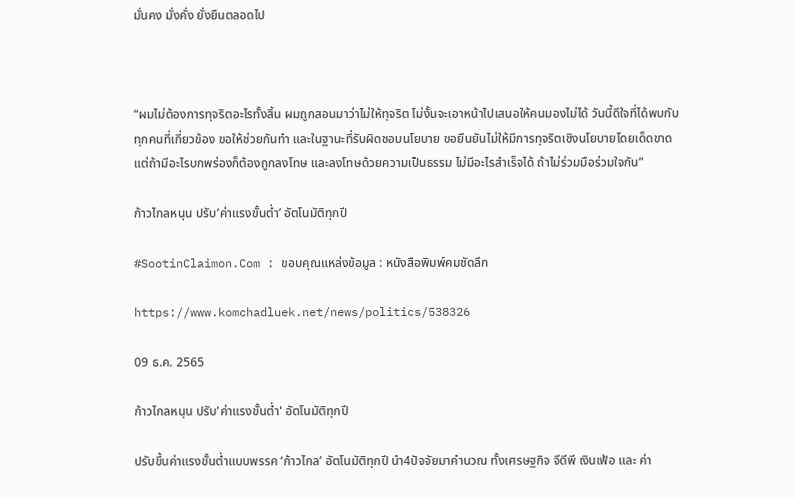มั่นคง มั่งคั่ง ยั่งยืนตลอดไป



“ผมไม่ต้องการทุจริตอะไรทั้งสิ้น ผมถูกสอนมาว่าไม่ให้ทุจริต ไม่งั้นจะเอาหน้าไปเสนอให้คนมองไม่ได้ วันนี้ดีใจที่ได้พบกับทุกคนที่เกี่ยวข้อง ขอให้ช่วยกันทำ และในฐานะที่รับผิดชอบนโยบาย ขอยืนยันไม่ให้มีการทุจริตเชิงนโยบายโดยเด็ดขาด แต่ถ้ามีอะไรบกพร่องก็ต้องถูกลงโทษ และลงโทษด้วยความเป็นธรรม ไม่มีอะไรสำเร็จได้ ถ้าไม่ร่วมมือร่วมใจกัน”

ก้าวไกลหนุน ปรับ’ค่าแรงขั้นต่ำ’ อัตโนมัติทุกปี

#SootinClaimon.Com : ขอบคุณแหล่งข้อมูล : หนังสือพิมพ์คมชัดลึก

https://www.komchadluek.net/news/politics/538326

09 ธ.ค. 2565

ก้าวไกลหนุน ปรับ'ค่าแรงขั้นต่ำ' อัตโนมัติทุกปี

ปรับขึ้นค่าแรงขั้นต่ำแบบพรรค ‘ก้าวไกล’ อัตโนมัติทุกปี นำ4ปัจจัยมาคำนวณ ทั้งเศรษฐกิจ จีดีพี เงินเฟ้อ และ ค่า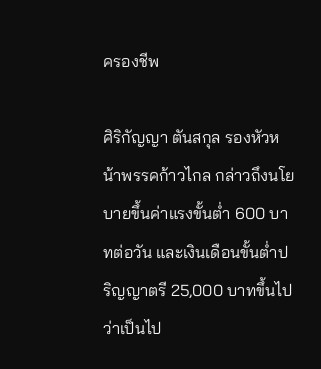ครองชีพ

ศิริกัญญา ตันสกุล รองหัวหน้าพรรคก้าวไกล กล่าวถึงนโยบายขึ้นค่าแรงขั้นต่ำ 600 บาทต่อวัน และเงินเดือนขั้นต่ำปริญญาตรี 25,000 บาทขึ้นไป ว่าเป็นไป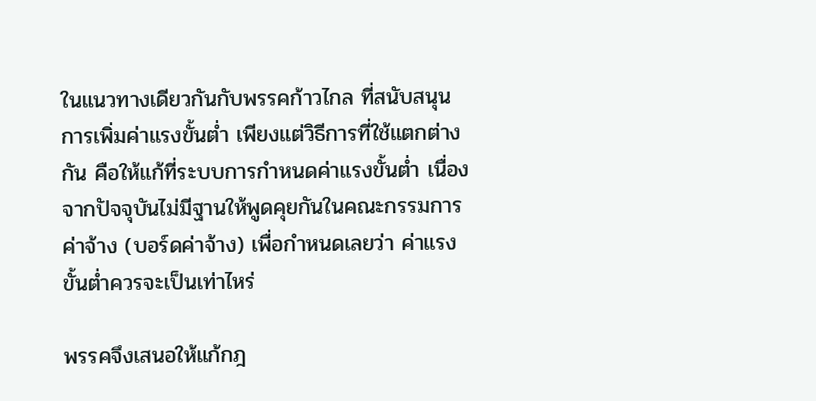ในแนวทางเดียวกันกับพรรคก้าวไกล ที่สนับสนุนการเพิ่มค่าแรงขั้นต่ำ เพียงแต่วิธีการที่ใช้แตกต่างกัน คือให้แก้ที่ระบบการกำหนดค่าแรงขั้นต่ำ เนื่องจากปัจจุบันไม่มีฐานให้พูดคุยกันในคณะกรรมการค่าจ้าง (บอร์ดค่าจ้าง) เพื่อกำหนดเลยว่า ค่าแรงขั้นต่ำควรจะเป็นเท่าไหร่

พรรคจึงเสนอให้แก้กฎ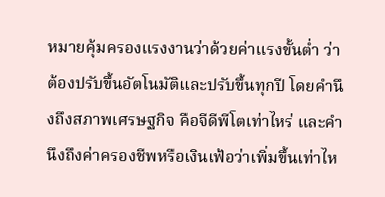หมายคุ้มครองแรงงานว่าด้วยค่าแรงขั้นต่ำ ว่าต้องปรับขึ้นอัตโนมัติและปรับขึ้นทุกปี โดยคำนึงถึงสภาพเศรษฐกิจ คือจีดีพีโตเท่าไหร่ และคำนึงถึงค่าครองชีพหรือเงินเฟ้อว่าเพิ่มขึ้นเท่าไห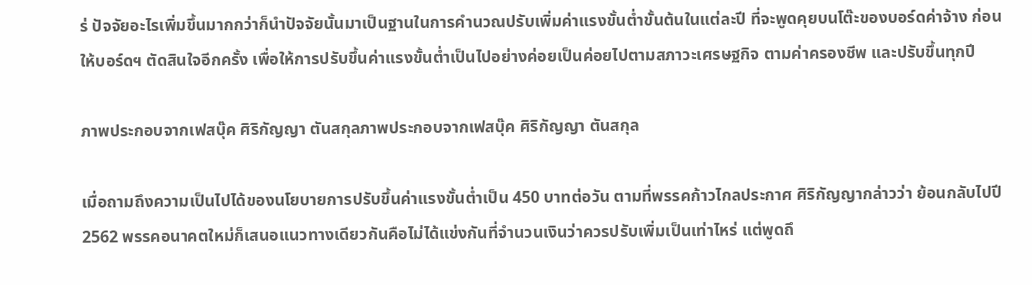ร่ ปัจจัยอะไรเพิ่มขึ้นมากกว่าก็นำปัจจัยนั้นมาเป็นฐานในการคำนวณปรับเพิ่มค่าแรงขั้นต่ำขั้นต้นในแต่ละปี ที่จะพูดคุยบนโต๊ะของบอร์ดค่าจ้าง ก่อนให้บอร์ดฯ ตัดสินใจอีกครั้ง เพื่อให้การปรับขึ้นค่าแรงขั้นต่ำเป็นไปอย่างค่อยเป็นค่อยไปตามสภาวะเศรษฐกิจ ตามค่าครองชีพ และปรับขึ้นทุกปี

ภาพประกอบจากเฟสบุ๊ค ศิริกัญญา ตันสกุลภาพประกอบจากเฟสบุ๊ค ศิริกัญญา ตันสกุล

เมื่อถามถึงความเป็นไปได้ของนโยบายการปรับขึ้นค่าแรงขั้นต่ำเป็น 450 บาทต่อวัน ตามที่พรรคก้าวไกลประกาศ ศิริกัญญากล่าวว่า ย้อนกลับไปปี 2562 พรรคอนาคตใหม่ก็เสนอแนวทางเดียวกันคือไม่ได้แข่งกันที่จำนวนเงินว่าควรปรับเพิ่มเป็นเท่าไหร่ แต่พูดถึ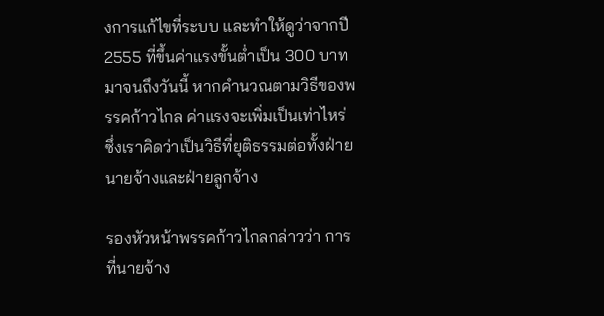งการแก้ไขที่ระบบ และทำให้ดูว่าจากปี 2555 ที่ขึ้นค่าแรงขั้นต่ำเป็น 300 บาท มาจนถึงวันนี้ หากคำนวณตามวิธีของพรรคก้าวไกล ค่าแรงจะเพิ่มเป็นเท่าไหร่ ซึ่งเราคิดว่าเป็นวิธีที่ยุติธรรมต่อทั้งฝ่ายนายจ้างและฝ่ายลูกจ้าง

รองหัวหน้าพรรคก้าวไกลกล่าวว่า การที่นายจ้าง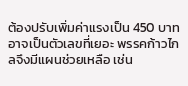ต้องปรับเพิ่มค่าแรงเป็น 450 บาท อาจเป็นตัวเลขที่เยอะ พรรคก้าวไกลจึงมีแผนช่วยเหลือ เช่น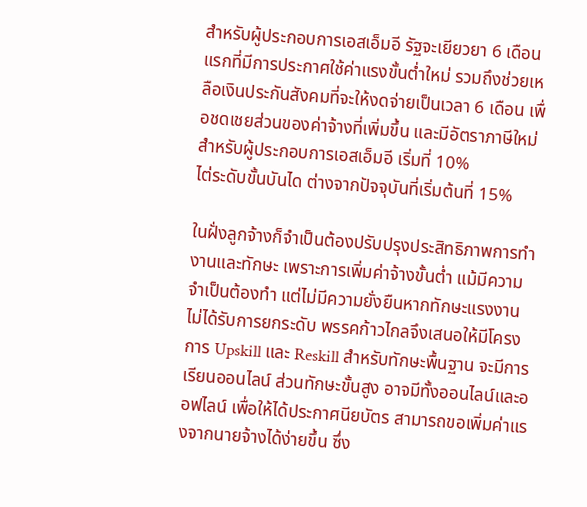สำหรับผู้ประกอบการเอสเอ็มอี รัฐจะเยียวยา 6 เดือนแรกที่มีการประกาศใช้ค่าแรงขั้นต่ำใหม่ รวมถึงช่วยเหลือเงินประกันสังคมที่จะให้งดจ่ายเป็นเวลา 6 เดือน เพื่อชดเชยส่วนของค่าจ้างที่เพิ่มขึ้น และมีอัตราภาษีใหม่สำหรับผู้ประกอบการเอสเอ็มอี เริ่มที่ 10%
ไต่ระดับขั้นบันได ต่างจากปัจจุบันที่เริ่มต้นที่ 15%

ในฝั่งลูกจ้างก็จำเป็นต้องปรับปรุงประสิทธิภาพการทำงานและทักษะ เพราะการเพิ่มค่าจ้างขั้นต่ำ แม้มีความจำเป็นต้องทำ แต่ไม่มีความยั่งยืนหากทักษะแรงงานไม่ได้รับการยกระดับ พรรคก้าวไกลจึงเสนอให้มีโครงการ Upskill และ Reskill สำหรับทักษะพื้นฐาน จะมีการเรียนออนไลน์ ส่วนทักษะขั้นสูง อาจมีทั้งออนไลน์และออฟไลน์ เพื่อให้ได้ประกาศนียบัตร สามารถขอเพิ่มค่าแรงจากนายจ้างได้ง่ายขึ้น ซึ่ง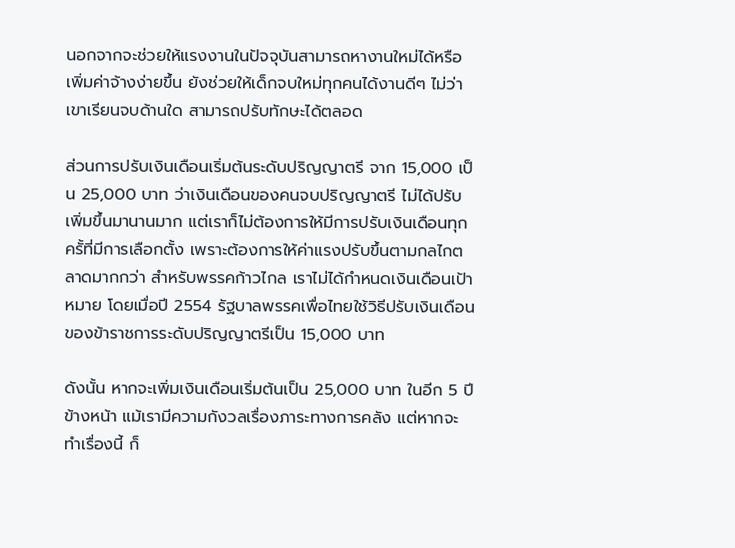นอกจากจะช่วยให้แรงงานในปัจจุบันสามารถหางานใหม่ได้หรือเพิ่มค่าจ้างง่ายขึ้น ยังช่วยให้เด็กจบใหม่ทุกคนได้งานดีๆ ไม่ว่าเขาเรียนจบด้านใด สามารถปรับทักษะได้ตลอด

ส่วนการปรับเงินเดือนเริ่มต้นระดับปริญญาตรี จาก 15,000 เป็น 25,000 บาท ว่าเงินเดือนของคนจบปริญญาตรี ไม่ได้ปรับเพิ่มขึ้นมานานมาก แต่เราก็ไม่ต้องการให้มีการปรับเงินเดือนทุกครั้ที่มีการเลือกตั้ง เพราะต้องการให้ค่าแรงปรับขึ้นตามกลไกตลาดมากกว่า สำหรับพรรคก้าวไกล เราไม่ได้กำหนดเงินเดือนเป้าหมาย โดยเมื่อปี 2554 รัฐบาลพรรคเพื่อไทยใช้วิธีปรับเงินเดือนของข้าราชการระดับปริญญาตรีเป็น 15,000 บาท

ดังนั้น หากจะเพิ่มเงินเดือนเริ่มต้นเป็น 25,000 บาท ในอีก 5 ปีข้างหน้า แม้เรามีความกังวลเรื่องภาระทางการคลัง แต่หากจะทำเรื่องนี้ ก็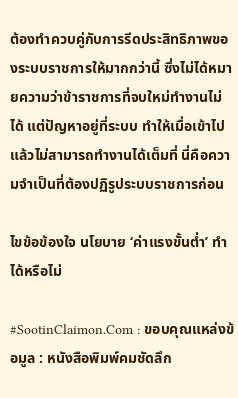ต้องทำควบคู่กับการรีดประสิทธิภาพของระบบราชการให้มากกว่านี้ ซึ่งไม่ได้หมายความว่าข้าราชการที่จบใหม่ทำงานไม่ได้ แต่ปัญหาอยู่ที่ระบบ ทำให้เมื่อเข้าไปแล้วไม่สามารถทำงานได้เต็มที่ นี่คือความจำเป็นที่ต้องปฏิรูประบบราชการก่อน

ไขข้อข้องใจ นโยบาย ‘ค่าแรงขั้นต่ำ’ ทำได้หรือไม่

#SootinClaimon.Com : ขอบคุณแหล่งข้อมูล : หนังสือพิมพ์คมชัดลึก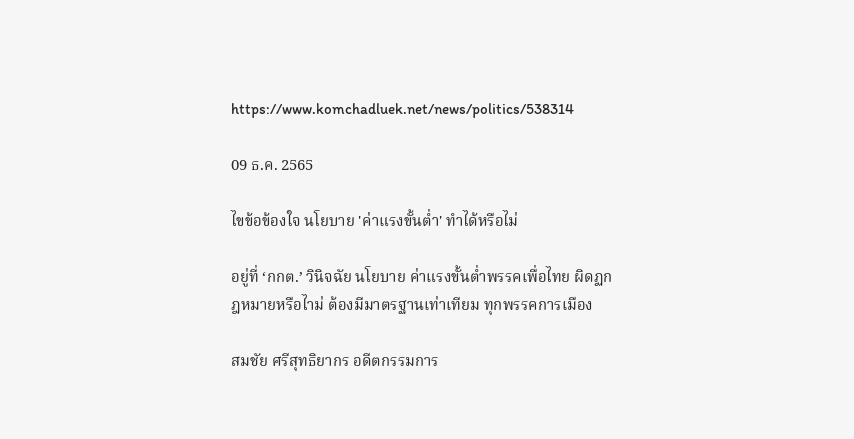https://www.komchadluek.net/news/politics/538314

09 ธ.ค. 2565

ไขข้อข้องใจ นโยบาย 'ค่าแรงขั้นต่ำ' ทำได้หรือไม่

อยู่ที่ ‘กกต.’ วินิจฉัย นโยบาย ค่าแรงขั้นต่ำพรรคเพื่อไทย ผิดฏกฎหมายหรือไาม่ ต้องมีมาตรฐานเท่าเทียม ทุกพรรคการเมือง

สมชัย ศรีสุทธิยากร อดีตกรรมการ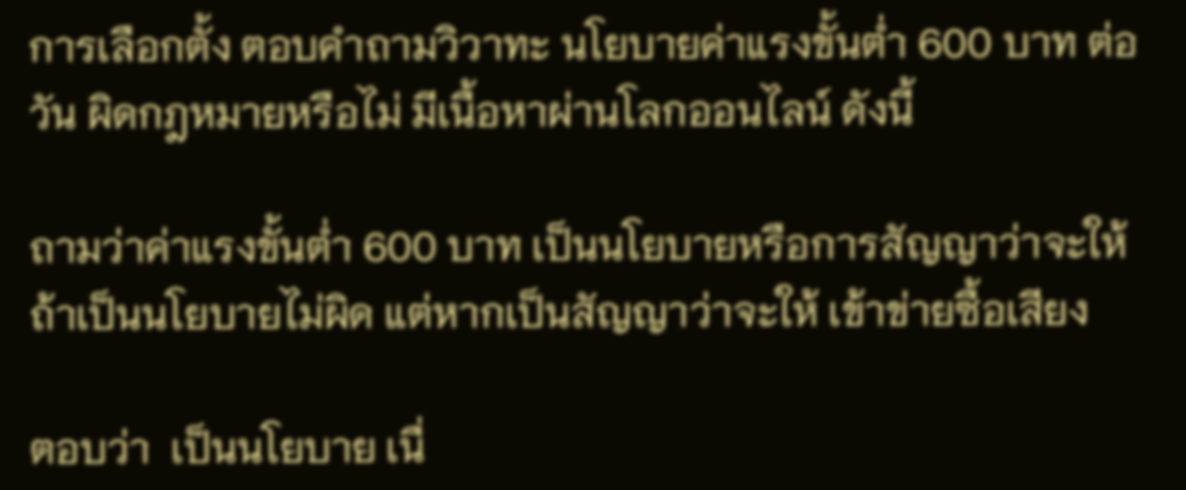การเลือกตั้ง ตอบคำถามวิวาทะ นโยบายค่าแรงขั้นต่ำ 600 บาท ต่อวัน ผิดกฎหมายหรือไม่ มีเนื้อหาผ่านโลกออนไลน์ ดังนี้

ถามว่าค่าแรงขั้นต่ำ 600 บาท เป็นนโยบายหรือการสัญญาว่าจะให้  ถ้าเป็นนโยบายไม่ผิด แต่หากเป็นสัญญาว่าจะให้ เข้าข่ายซื้อเสียง

ตอบว่า  เป็นนโยบาย เนื่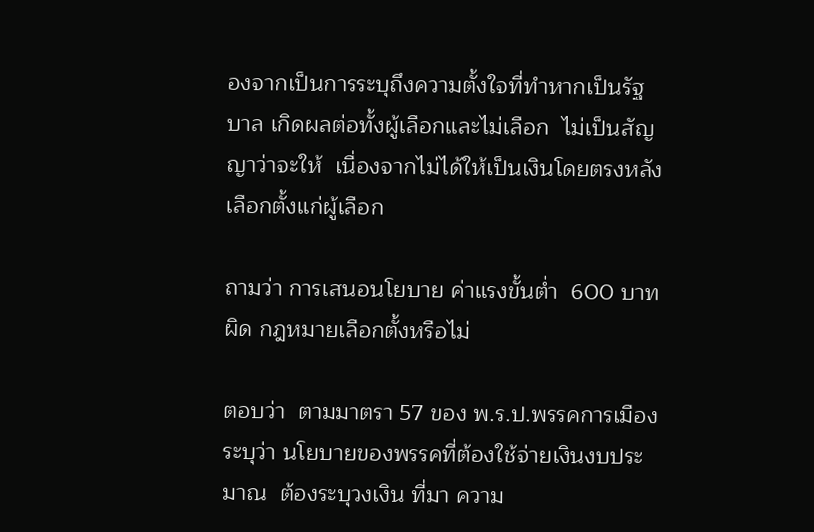องจากเป็นการระบุถึงความตั้งใจที่ทำหากเป็นรัฐบาล เกิดผลต่อทั้งผู้เลือกและไม่เลือก  ไม่เป็นสัญญาว่าจะให้  เนื่องจากไม่ได้ให้เป็นเงินโดยตรงหลังเลือกตั้งแก่ผู้เลือก

ถามว่า การเสนอนโยบาย ค่าแรงขั้นต่ำ  600 บาท ผิด กฎหมายเลือกตั้งหรือไม่

ตอบว่า  ตามมาตรา 57 ของ พ.ร.ป.พรรคการเมือง ระบุว่า นโยบายของพรรคที่ต้องใช้จ่ายเงินงบประมาณ  ต้องระบุวงเงิน ที่มา ความ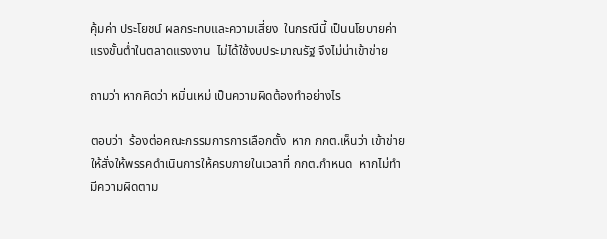คุ้มค่า ประโยชน์ ผลกระทบและความเสี่ยง  ในกรณีนี้ เป็นนโยบายค่าแรงขั้นต่ำในตลาดแรงงาน  ไม่ได้ใช้งบประมาณรัฐ จึงไม่น่าเข้าข่าย

ถามว่า หากคิดว่า หมิ่นเหม่ เป็นความผิดต้องทำอย่างไร

ตอบว่า  ร้องต่อคณะกรรมการการเลือกตั้ง  หาก กกต.เห็นว่า เข้าข่าย ให้สั่งให้พรรคดำเนินการให้ครบภายในเวลาที่ กกต.กำหนด  หากไม่ทำ มีความผิดตาม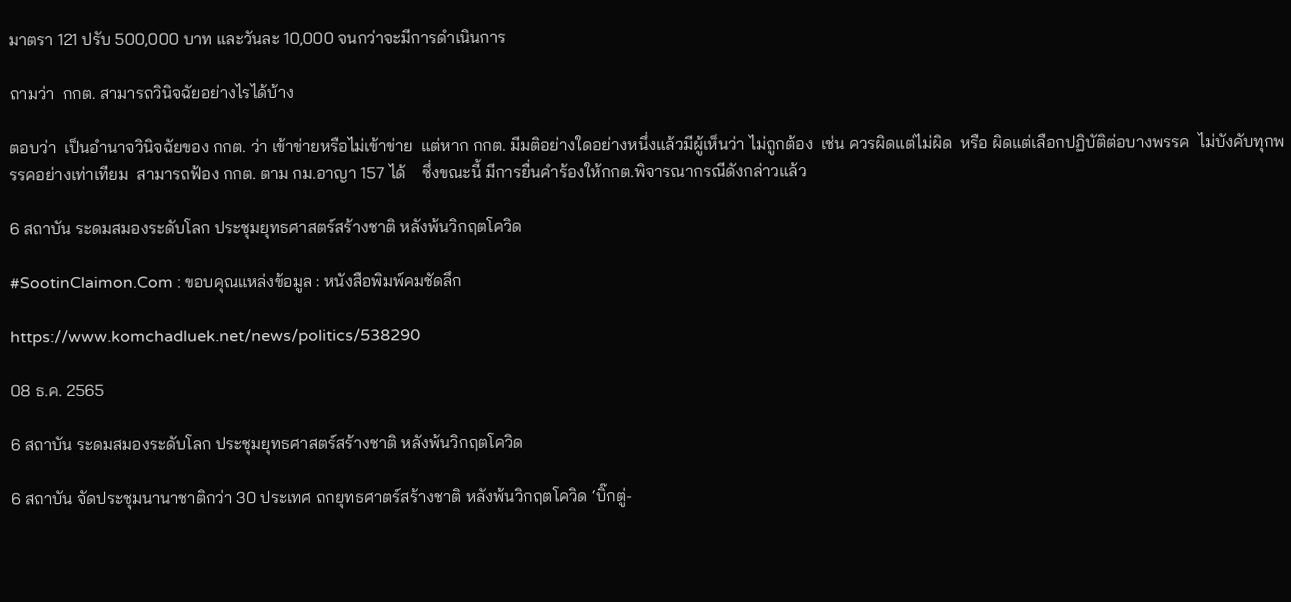มาตรา 121 ปรับ 500,000 บาท และวันละ 10,000 จนกว่าจะมีการดำเนินการ

ถามว่า  กกต. สามารถวินิจฉัยอย่างไรได้บ้าง

ตอบว่า  เป็นอำนาจวินิจฉัยของ กกต. ว่า เข้าข่ายหรือไม่เข้าข่าย  แต่หาก กกต. มีมติอย่างใดอย่างหนึ่งแล้วมีผู้เห็นว่า ไม่ถูกต้อง  เช่น ควรผิดแต่ไม่ผิด  หรือ ผิดแต่เลือกปฏิบัติต่อบางพรรค  ไม่บังคับทุกพรรคอย่างเท่าเทียม  สามารถฟ้อง กกต. ตาม กม.อาญา 157 ได้    ซึ่งขณะนี้ มีการยื่นคำร้องให้กกต.พิจารณากรณีดังกล่าวแล้ว

6 สถาบัน ระดมสมองระดับโลก ประชุมยุทธศาสตร์สร้างชาติ หลังพ้นวิกฤตโควิด

#SootinClaimon.Com : ขอบคุณแหล่งข้อมูล : หนังสือพิมพ์คมชัดลึก

https://www.komchadluek.net/news/politics/538290

08 ธ.ค. 2565

6 สถาบัน ระดมสมองระดับโลก ประชุมยุทธศาสตร์สร้างชาติ หลังพ้นวิกฤตโควิด

6 สถาบัน จัดประชุมนานาชาติกว่า 30 ประเทศ ถกยุทธศาตร์สร้างชาติ หลังพ้นวิกฤตโควิด ‘บิ๊กตู่-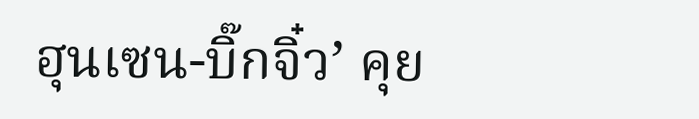ฮุนเซน-บิ๊กจิ๋ว’ คุย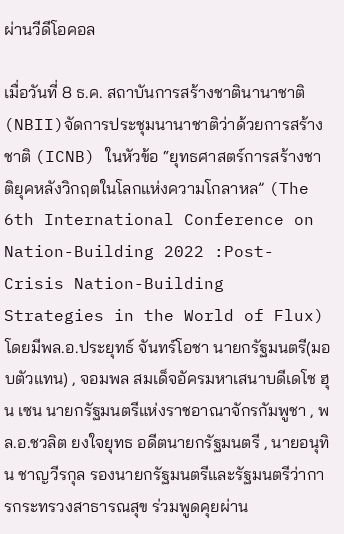ผ่านวีดีโอคอล

เมื่อวันที่ 8 ธ.ค. สถาบันการสร้างชาตินานาชาติ(NBII)จัดการประชุมนานาชาติว่าด้วยการสร้างชาติ (ICNB) ในหัวข้อ “ยุทธศาสตร์การสร้างชาติยุคหลังวิกฤตในโลกแห่งความโกลาหล” (The 6th International Conference on Nation-Building 2022 :Post-Crisis Nation-Building Strategies in the World of Flux) โดยมีพล.อ.ประยุทธ์ จันทร์โอชา นายกรัฐมนตรี(มอบตัวแทน) , จอมพล สมเด็จอัครมหาเสนาบดีเดโช ฮุน เซน นายกรัฐมนตรีแห่งราชอาณาจักรกัมพูชา , พล.อ.ชวลิต ยงใจยุทธ อดีตนายกรัฐมนตรี , นายอนุทิน ชาญวีรกุล รองนายกรัฐมนตรีและรัฐมนตรีว่าการกระทรวงสาธารณสุข ร่วมพูดคุยผ่าน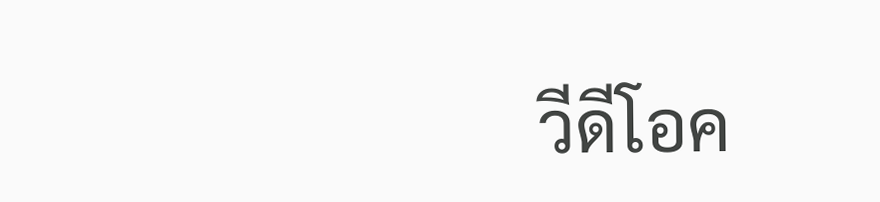วีดีโอค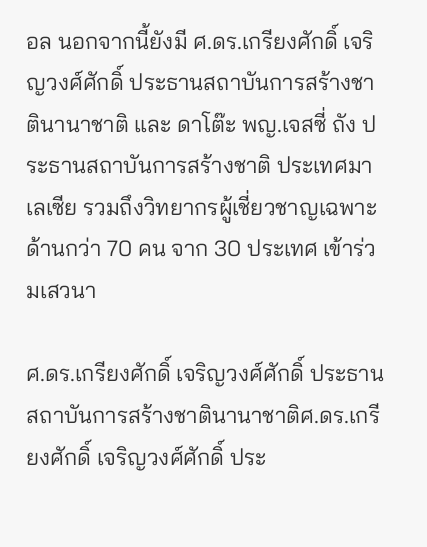อล นอกจากนี้ยังมี ศ.ดร.เกรียงศักดิ์ เจริญวงศ์ศักดิ์ ประธานสถาบันการสร้างชาตินานาชาติ และ ดาโต๊ะ พญ.เจสซี่ ถัง ประธานสถาบันการสร้างชาติ ประเทศมาเลเซีย รวมถึงวิทยากรผู้เชี่ยวชาญเฉพาะด้านกว่า 70 คน จาก 30 ประเทศ เข้าร่วมเสวนา

ศ.ดร.เกรียงศักดิ์ เจริญวงศ์ศักดิ์ ประธานสถาบันการสร้างชาตินานาชาติศ.ดร.เกรียงศักดิ์ เจริญวงศ์ศักดิ์ ประ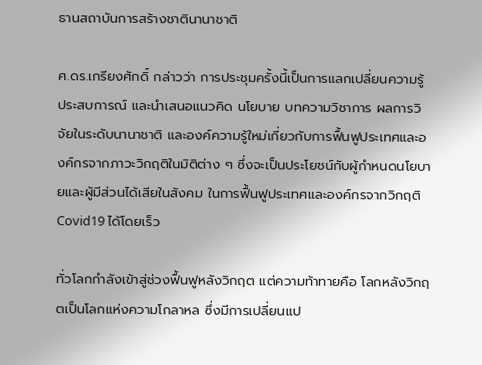ธานสถาบันการสร้างชาตินานาชาติ

ศ.ดร.เกรียงศักดิ์ กล่าวว่า การประชุมครั้งนี้เป็นการแลกเปลี่ยนความรู้ ประสบการณ์ และนำเสนอแนวคิด นโยบาย บทความวิชาการ ผลการวิจัยในระดับนานาชาติ และองค์ความรู้ใหม่เกี่ยวกับการฟื้นฟูประเทศและองค์กรจากภาวะวิกฤติในมิติต่าง ๆ ซึ่งจะเป็นประโยชน์กับผู้กำหนดนโยบายและผู้มีส่วนได้เสียในสังคม ในการฟื้นฟูประเทศและองค์กรจากวิกฤติ Covid19 ได้โดยเร็ว

ทั่วโลกกำลังเข้าสู่ช่วงฟื้นฟูหลังวิกฤต แต่ความท้าทายคือ โลกหลังวิกฤตเป็นโลกแห่งความโกลาหล ซึ่งมีการเปลี่ยนแป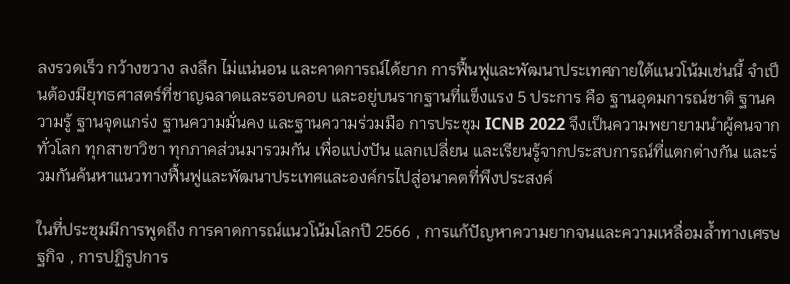ลงรวดเร็ว กว้างขวาง ลงลึก ไม่แน่นอน และคาดการณ์ได้ยาก การฟื้นฟูและพัฒนาประเทศภายใต้แนวโน้มเช่นนี้ จำเป็นต้องมียุทธศาสตร์ที่ชาญฉลาดและรอบคอบ และอยู่บนรากฐานที่แข็งแรง 5 ประการ คือ ฐานอุดมการณ์ชาติ ฐานความรู้ ฐานจุดแกร่ง ฐานความมั่นคง และฐานความร่วมมือ การประชุม ICNB 2022 จึงเป็นความพยายามนำผู้คนจากทั่วโลก ทุกสาขาวิชา ทุกภาคส่วนมารวมกัน เพื่อแบ่งปัน แลกเปลี่ยน และเรียนรู้จากประสบการณ์ที่แตกต่างกัน และร่วมกันค้นหาแนวทางฟื้นฟูและพัฒนาประเทศและองค์กรไปสู่อนาคตที่พึงประสงค์

ในที่ประชุมมีการพูดถึง การคาดการณ์แนวโน้มโลกปี 2566 , การแก้ปัญหาความยากจนและความเหลื่อมล้ำทางเศรษฐกิจ , การปฏิรูปการ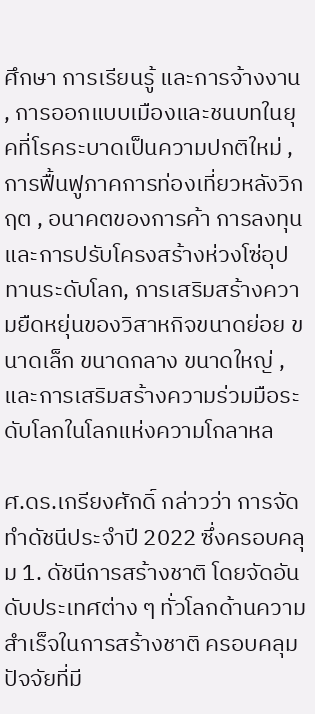ศึกษา การเรียนรู้ และการจ้างงาน , การออกแบบเมืองและชนบทในยุคที่โรคระบาดเป็นความปกติใหม่ , การฟื้นฟูภาคการท่องเที่ยวหลังวิกฤต , อนาคตของการค้า การลงทุนและการปรับโครงสร้างห่วงโซ่อุปทานระดับโลก, การเสริมสร้างความยืดหยุ่นของวิสาหกิจขนาดย่อย ขนาดเล็ก ขนาดกลาง ขนาดใหญ่ , และการเสริมสร้างความร่วมมือระดับโลกในโลกแห่งความโกลาหล

ศ.ดร.เกรียงศักดิ์ กล่าวว่า การจัดทำดัชนีประจำปี 2022 ซึ่งครอบคลุม 1. ดัชนีการสร้างชาติ โดยจัดอันดับประเทศต่าง ๆ ทั่วโลกด้านความสำเร็จในการสร้างชาติ ครอบคลุมปัจจัยที่มี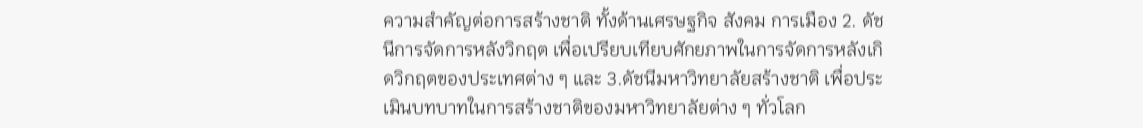ความสำคัญต่อการสร้างชาติ ทั้งด้านเศรษฐกิจ สังคม การเมือง 2. ดัชนีการจัดการหลังวิกฤต เพื่อเปรียบเทียบศักยภาพในการจัดการหลังเกิดวิกฤตของประเทศต่าง ๆ และ 3.ดัชนีมหาวิทยาลัยสร้างชาติ เพื่อประเมินบทบาทในการสร้างชาติของมหาวิทยาลัยต่าง ๆ ทั่วโลก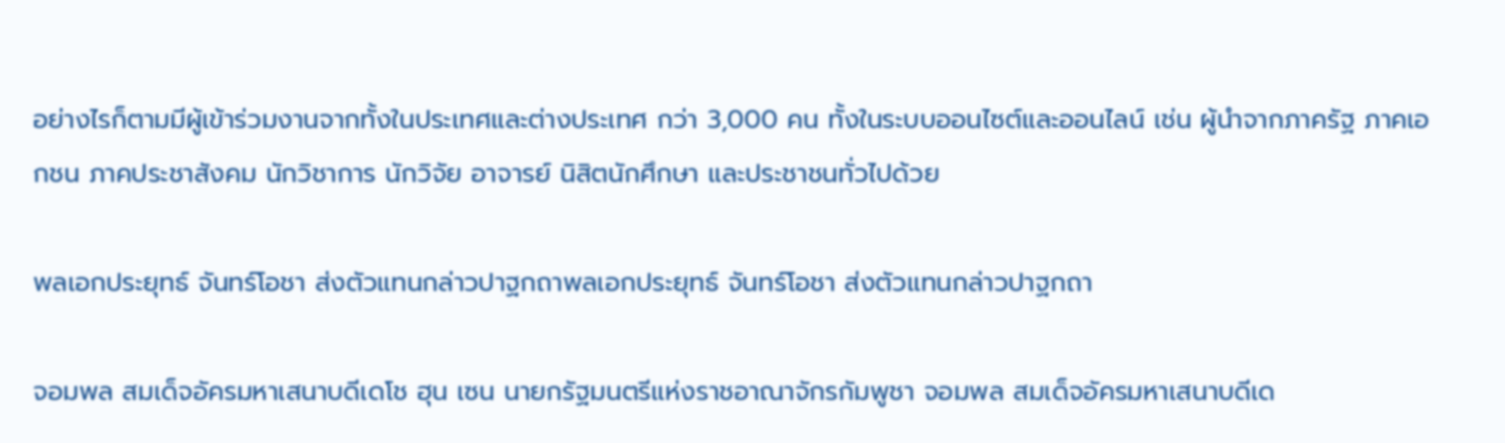อย่างไรก็ตามมีผู้เข้าร่วมงานจากทั้งในประเทศและต่างประเทศ กว่า 3,000 คน ทั้งในระบบออนไซต์และออนไลน์ เช่น ผู้นำจากภาครัฐ ภาคเอกชน ภาคประชาสังคม นักวิชาการ นักวิจัย อาจารย์ นิสิตนักศึกษา และประชาชนทั่วไปด้วย

พลเอกประยุทธ์ จันทร์โอชา ส่งตัวแทนกล่าวปาฐกถาพลเอกประยุทธ์ จันทร์โอชา ส่งตัวแทนกล่าวปาฐกถา

จอมพล สมเด็จอัครมหาเสนาบดีเดโช ฮุน เซน นายกรัฐมนตรีแห่งราชอาณาจักรกัมพูชา จอมพล สมเด็จอัครมหาเสนาบดีเด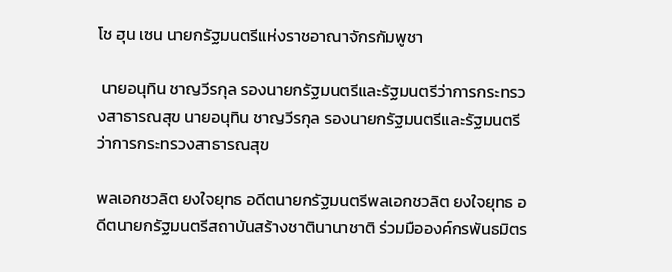โช ฮุน เซน นายกรัฐมนตรีแห่งราชอาณาจักรกัมพูชา

 นายอนุทิน ชาญวีรกุล รองนายกรัฐมนตรีและรัฐมนตรีว่าการกระทรวงสาธารณสุข นายอนุทิน ชาญวีรกุล รองนายกรัฐมนตรีและรัฐมนตรีว่าการกระทรวงสาธารณสุข

พลเอกชวลิต ยงใจยุทธ อดีตนายกรัฐมนตรีพลเอกชวลิต ยงใจยุทธ อดีตนายกรัฐมนตรีสถาบันสร้างชาตินานาชาติ ร่วมมือองค์กรพันธมิตร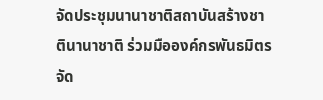จัดประชุมนานาชาติสถาบันสร้างชาตินานาชาติ ร่วมมือองค์กรพันธมิตรจัด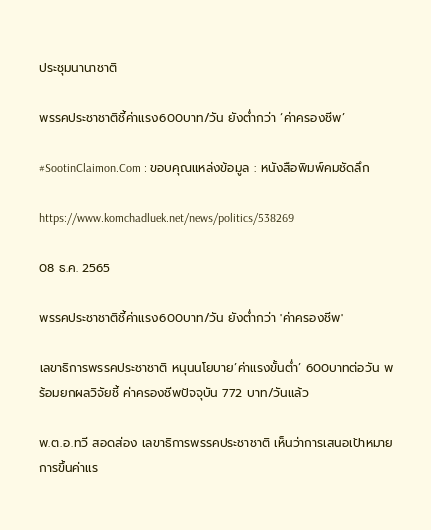ประชุมนานาชาติ

พรรคประชาชาติชี้ค่าแรง600บาท/วัน ยังต่ำกว่า ‘ค่าครองชีพ’

#SootinClaimon.Com : ขอบคุณแหล่งข้อมูล : หนังสือพิมพ์คมชัดลึก

https://www.komchadluek.net/news/politics/538269

08 ธ.ค. 2565

พรรคประชาชาติชี้ค่าแรง600บาท/วัน ยังต่ำกว่า 'ค่าครองชีพ'

เลขาธิการพรรคประชาชาติ หนุนนโยบาย’ค่าแรงขั้นต่ำ’ 600บาทต่อวัน พร้อมยกผลวิจัยชี้ ค่าครองชีพปัจจุบัน 772 บาท/วันแล้ว

พ.ต.อ.ทวี สอดส่อง เลขาธิการพรรคประชาชาติ เห็นว่าการเสนอเป้าหมายการขึ้นค่าแร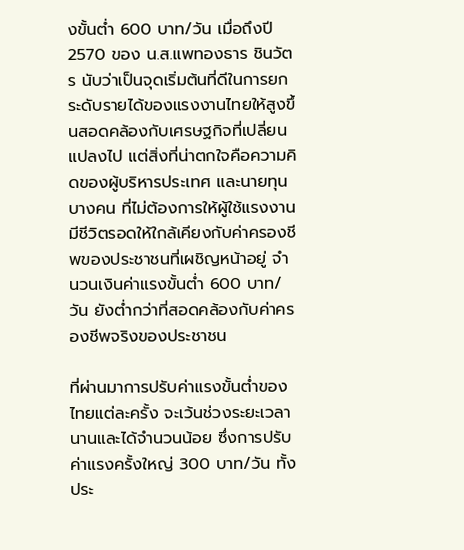งขั้นต่ำ 600 บาท/วัน เมื่อถึงปี 2570 ของ น.ส.แพทองธาร ชินวัตร นับว่าเป็นจุดเริ่มต้นที่ดีในการยกระดับรายได้ของแรงงานไทยให้สูงขึ้นสอดคล้องกับเศรษฐกิจที่เปลี่ยนแปลงไป แต่สิ่งที่น่าตกใจคือความคิดของผู้บริหารประเทศ และนายทุนบางคน ที่ไม่ต้องการให้ผู้ใช้แรงงานมีชีวิตรอดให้ใกล้เคียงกับค่าครองชีพของประชาชนที่เผชิญหน้าอยู่ จำนวนเงินค่าแรงขั้นต่ำ 600 บาท/วัน ยังต่ำกว่าที่สอดคล้องกับค่าครองชีพจริงของประชาชน

ที่ผ่านมาการปรับค่าแรงขั้นต่ำของไทยแต่ละครั้ง จะเว้นช่วงระยะเวลานานและได้จำนวนน้อย ซึ่งการปรับค่าแรงครั้งใหญ่ 300 บาท/วัน ทั้งประ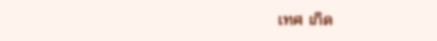เทศ เกิด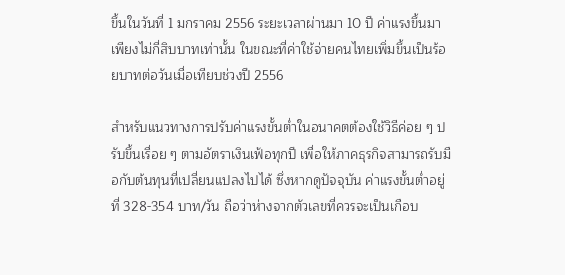ขึ้นในวันที่ 1 มกราคม 2556 ระยะเวลาผ่านมา 10 ปี ค่าแรงขึ้นมาเพียงไม่กี่สิบบาทเท่านั้น ในขณะที่ค่าใช้จ่ายคนไทยเพิ่มขึ้นเป็นร้อยบาทต่อวันเมื่อเทียบช่วงปี 2556

สำหรับแนวทางการปรับค่าแรงขั้นต่ำในอนาคตต้องใช้วิธีค่อย ๆ ปรับขึ้นเรื่อย ๆ ตามอัตราเงินเฟ้อทุกปี เพื่อให้ภาคธุรกิจสามารถรับมือกับต้นทุนที่เปลี่ยนแปลงไปได้ ซึ่งหากดูปัจจุบัน ค่าแรงขั้นต่ำอยู่ที่ 328-354 บาท/วัน ถือว่าห่างจากตัวเลขที่ควรจะเป็นเกือบ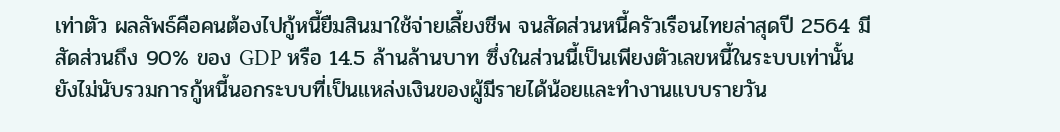เท่าตัว ผลลัพธ์คือคนต้องไปกู้หนี้ยืมสินมาใช้จ่ายเลี้ยงชีพ จนสัดส่วนหนี้ครัวเรือนไทยล่าสุดปี 2564 มีสัดส่วนถึง 90% ของ GDP หรือ 14.5 ล้านล้านบาท ซึ่งในส่วนนี้เป็นเพียงตัวเลขหนี้ในระบบเท่านั้น ยังไม่นับรวมการกู้หนี้นอกระบบที่เป็นแหล่งเงินของผู้มีรายได้น้อยและทำงานแบบรายวัน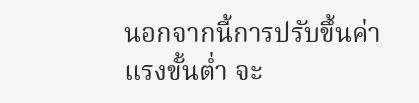นอกจากนี้การปรับขึ้นค่าแรงขั้นต่ำ จะ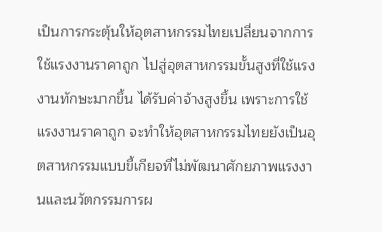เป็นการกระตุ้นให้อุตสาหกรรมไทยเปลี่ยนจากการใช้แรงงานราคาถูก ไปสู่อุตสาหกรรมขั้นสูงที่ใช้แรงงานทักษะมากขึ้น ได้รับค่าจ้างสูงขึ้น เพราะการใช้แรงงานราคาถูก จะทำให้อุตสาหกรรมไทยยังเป็นอุตสาหกรรมแบบขี้เกียจที่ไม่พัฒนาศักยภาพแรงงานและนวัตกรรมการผ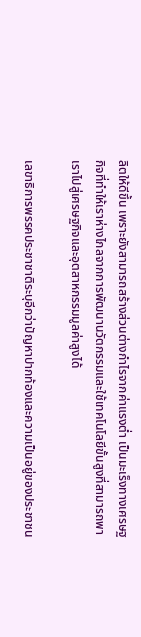ลิตให้ดีขึ้น เพราะยังสามารถสร้างส่วนต่างกำไรจากค่าแรงต่ำ เป็นมะเร็งทางเศรษฐกิจที่ทำให้เราห่างไกลจากการพัฒนานวัตกรรมและใช้เทคโนโลยีขั้นสูงที่สามารถพาเราไปสู่เศรษฐกิจและอุตสาหกรรมมูลค่าสูงได้

เลขาธิการพรรคประชาชาติระบุอีกว่าปัญหาปากท้องและความเป็นอยู่ของประชาชน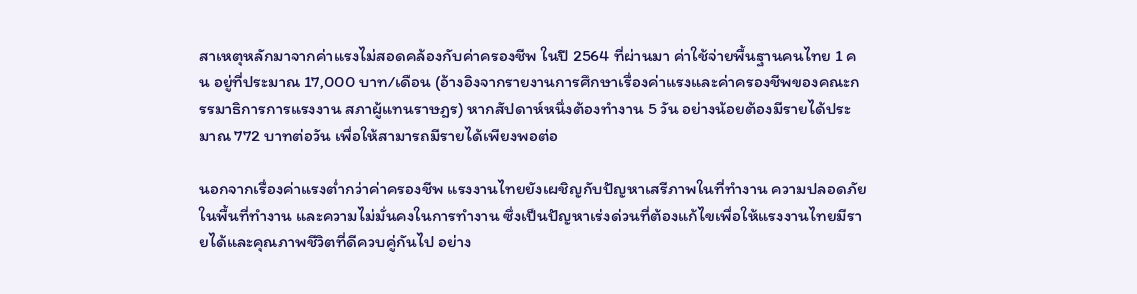สาเหตุหลักมาจากค่าแรงไม่สอดคล้องกับค่าครองชีพ ในปี 2564 ที่ผ่านมา ค่าใช้จ่ายพื้นฐานคนไทย 1 คน อยู่ที่ประมาณ 17,000 บาท/เดือน (อ้างอิงจากรายงานการศึกษาเรื่องค่าแรงและค่าครองชีพของคณะกรรมาธิการการแรงงาน สภาผู้แทนราษฎร) หากสัปดาห์หนึ่งต้องทำงาน 5 วัน อย่างน้อยต้องมีรายได้ประมาณ 772 บาทต่อวัน เพื่อให้สามารถมีรายได้เพียงพอต่อ

นอกจากเรื่องค่าแรงต่ำกว่าค่าครองชีพ แรงงานไทยยังเผชิญกับปัญหาเสรีภาพในที่ทํางาน ความปลอดภัยในพื้นที่ทำงาน และความไม่มั่นคงในการทํางาน ซึ่งเป็นปัญหาเร่งด่วนที่ต้องแก้ไขเพื่อให้แรงงานไทยมีรายได้และคุณภาพชีวิตที่ดีควบคู่กันไป อย่าง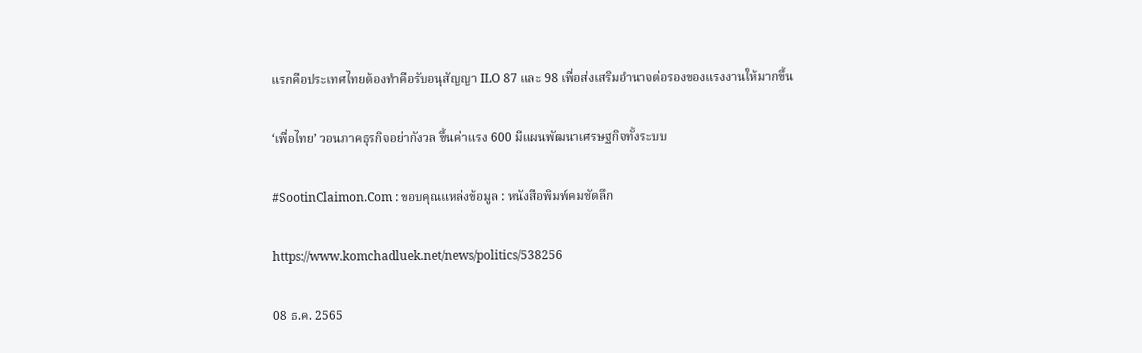แรกคือประเทศไทยต้องทำคือรับอนุสัญญา ILO 87 และ 98 เพื่อส่งเสริมอำนาจต่อรองของแรงงานให้มากขึ้น

‘เพื่อไทย’ วอนภาคธุรกิจอย่ากังวล ขึ้นค่าแรง 600 มีแผนพัฒนาเศรษฐกิจทั้งระบบ

#SootinClaimon.Com : ขอบคุณแหล่งข้อมูล : หนังสือพิมพ์คมชัดลึก

https://www.komchadluek.net/news/politics/538256

08 ธ.ค. 2565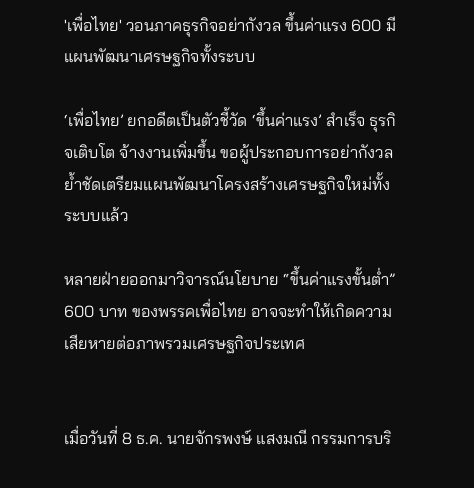'เพื่อไทย' วอนภาคธุรกิจอย่ากังวล ขึ้นค่าแรง 600 มีแผนพัฒนาเศรษฐกิจทั้งระบบ

‘เพื่อไทย’ ยกอดีตเป็นตัวชี้วัด ‘ขึ้นค่าแรง’ สำเร็จ ธุรกิจเติบโต จ้างงานเพิ่มขึ้น ขอผู้ประกอบการอย่ากังวล ย้ำชัดเตรียมแผนพัฒนาโครงสร้างเศรษฐกิจใหม่ทั้งระบบแล้ว

หลายฝ่ายออกมาวิจารณ์นโยบาย “ขึ้นค่าแรงขั้นต่ำ” 600 บาท ของพรรคเพื่อไทย อาจจะทำให้เกิดความเสียหายต่อภาพรวมเศรษฐกิจประเทศ


เมื่อวันที่ 8 ธ.ค. นายจักรพงษ์ แสงมณี กรรมการบริ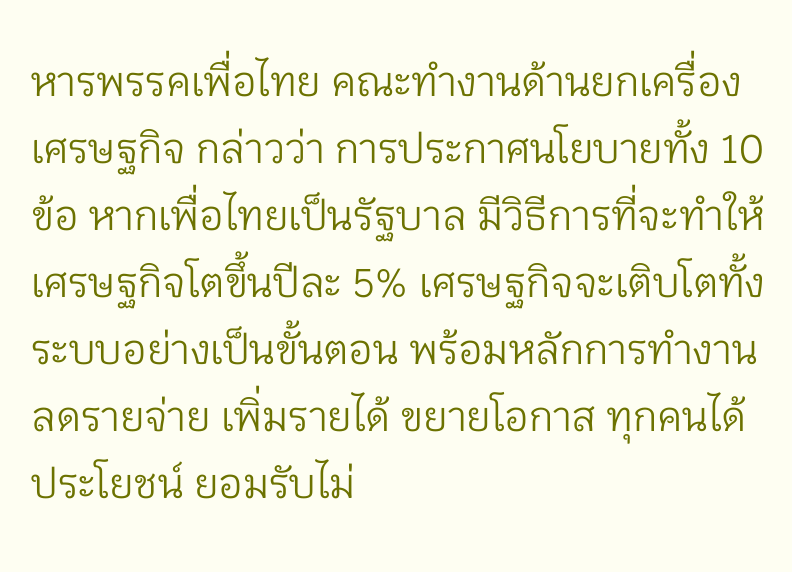หารพรรคเพื่อไทย คณะทำงานด้านยกเครื่องเศรษฐกิจ กล่าวว่า การประกาศนโยบายทั้ง 10 ข้อ หากเพื่อไทยเป็นรัฐบาล มีวิธีการที่จะทำให้เศรษฐกิจโตขึ้นปีละ 5% เศรษฐกิจจะเติบโตทั้งระบบอย่างเป็นขั้นตอน พร้อมหลักการทำงาน ลดรายจ่าย เพิ่มรายได้ ขยายโอกาส ทุกคนได้ประโยชน์ ยอมรับไม่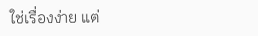ใช่เรื่องง่าย แต่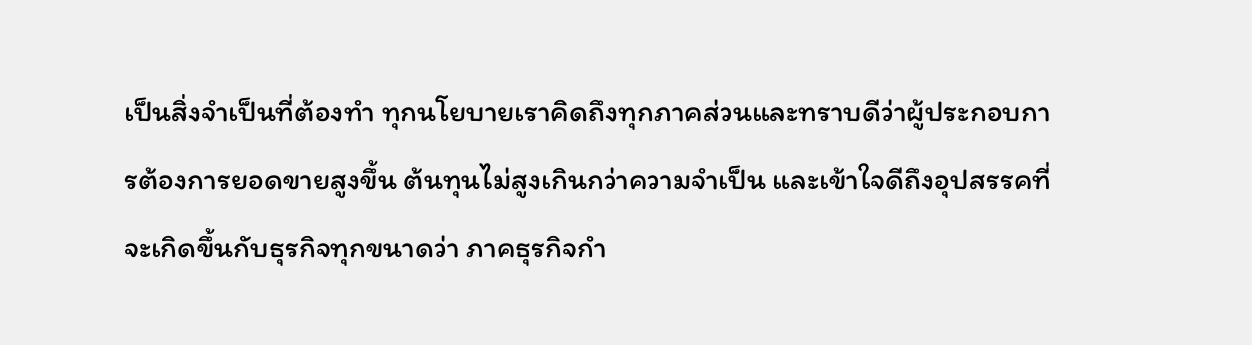เป็นสิ่งจำเป็นที่ต้องทำ ทุกนโยบายเราคิดถึงทุกภาคส่วนและทราบดีว่าผู้ประกอบการต้องการยอดขายสูงขึ้น ต้นทุนไม่สูงเกินกว่าความจำเป็น และเข้าใจดีถึงอุปสรรคที่จะเกิดขึ้นกับธุรกิจทุกขนาดว่า ภาคธุรกิจกำ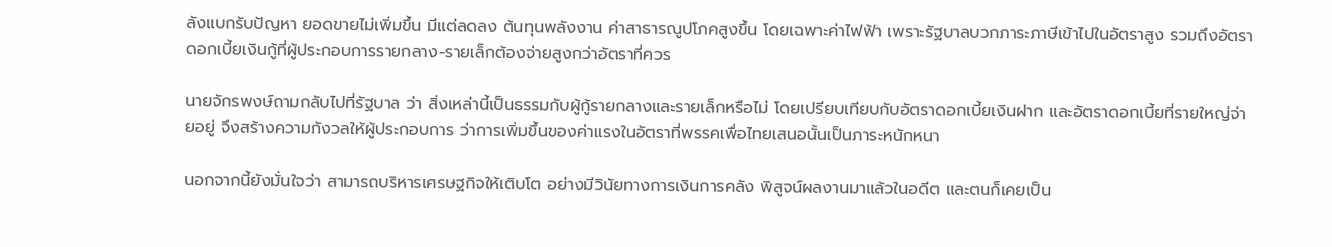ลังแบกรับปัญหา ยอดขายไม่เพิ่มขึ้น มีแต่ลดลง ต้นทุนพลังงาน ค่าสาธารณูปโภคสูงขึ้น โดยเฉพาะค่าไฟฟ้า เพราะรัฐบาลบวกภาระภาษีเข้าไปในอัตราสูง รวมถึงอัตราดอกเบี้ยเงินกู้ที่ผู้ประกอบการรายกลาง-รายเล็กต้องจ่ายสูงกว่าอัตราที่ควร

นายจักรพงษ์ถามกลับไปที่รัฐบาล ว่า สิ่งเหล่านี้เป็นธรรมกับผู้กู้รายกลางและรายเล็กหรือไม่ โดยเปรียบเทียบกับอัตราดอกเบี้ยเงินฝาก และอัตราดอกเบี้ยที่รายใหญ่จ่ายอยู่ จึงสร้างความกังวลให้ผู้ประกอบการ ว่าการเพิ่มขึ้นของค่าแรงในอัตราที่พรรคเพื่อไทยเสนอนั้นเป็นภาระหนักหนา

นอกจากนี้ยังมั่นใจว่า สามารถบริหารเศรษฐกิจให้เติบโต อย่างมีวินัยทางการเงินการคลัง พิสูจน์ผลงานมาแล้วในอดีต และตนก็เคยเป็น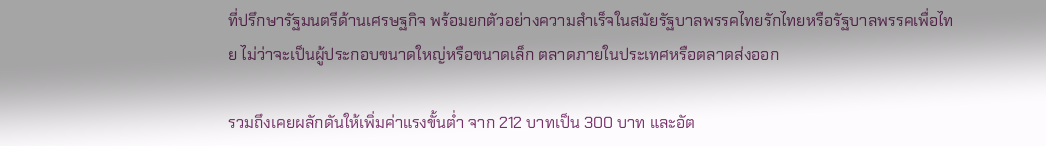ที่ปรึกษารัฐมนตรีด้านเศรษฐกิจ พร้อมยกตัวอย่างความสำเร็จในสมัยรัฐบาลพรรคไทยรักไทยหรือรัฐบาลพรรคเพื่อไทย ไม่ว่าจะเป็นผู้ประกอบขนาดใหญ่หรือขนาดเล็ก ตลาดภายในประเทศหรือตลาดส่งออก

รวมถึงเคยผลักดันให้เพิ่มค่าแรงขั้นต่ำ จาก 212 บาทเป็น 300 บาท และอัต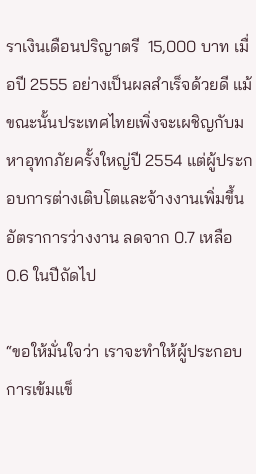ราเงินเดือนปริญาตรี  15,000 บาท เมื่อปี 2555 อย่างเป็นผลสำเร็จด้วยดี แม้ขณะนั้นประเทศไทยเพิ่งจะเผชิญกับมหาอุทกภัยครั้งใหญ่ปี 2554 แต่ผู้ประกอบการต่างเติบโตและจ้างงานเพิ่มขึ้น อัตราการว่างงาน ลดจาก 0.7 เหลือ 0.6 ในปีถัดไป

“ขอให้มั่นใจว่า เราจะทำให้ผู้ประกอบการเข้มแข็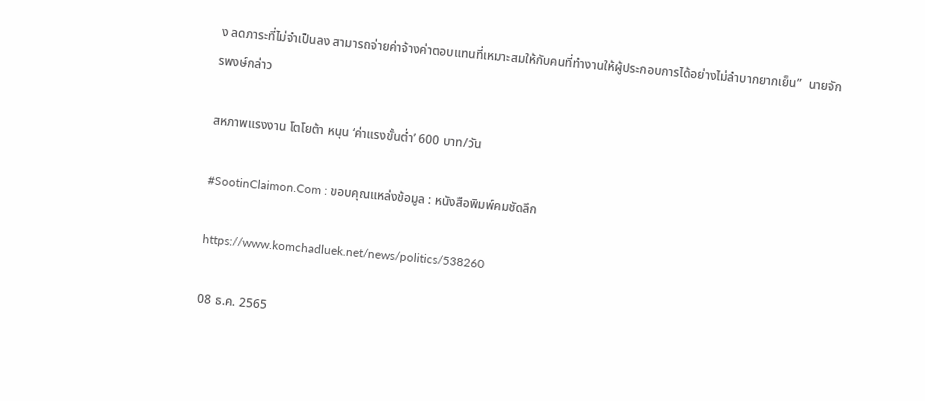ง ลดภาระที่ไม่จำเป็นลง สามารถจ่ายค่าจ้างค่าตอบแทนที่เหมาะสมให้กับคนที่ทำงานให้ผู้ประกอบการได้อย่างไม่ลำบากยากเย็น”  นายจักรพงษ์กล่าว

สหภาพแรงงาน โตโยต้า หนุน ‘ค่าแรงขั้นต่ำ’ 600 บาท/วัน

#SootinClaimon.Com : ขอบคุณแหล่งข้อมูล : หนังสือพิมพ์คมชัดลึก

https://www.komchadluek.net/news/politics/538260

08 ธ.ค. 2565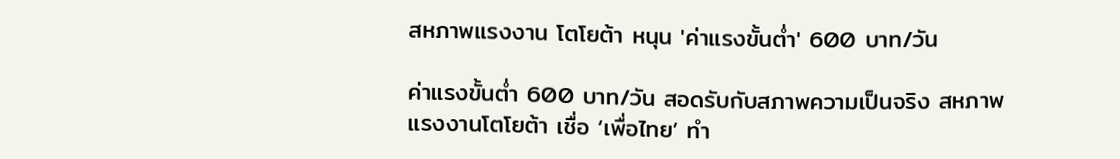สหภาพแรงงาน โตโยต้า หนุน 'ค่าแรงขั้นต่ำ' 600 บาท/วัน

ค่าแรงขั้นต่ำ 600 บาท/วัน สอดรับกับสภาพความเป็นจริง สหภาพแรงงานโตโยต้า เชื่อ ‘เพื่อไทย’ ทำ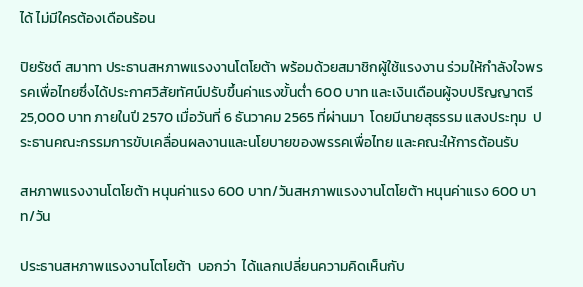ได้ ไม่มีใครต้องเดือนร้อน

ปิยรัชต์ สมาทา ประธานสหภาพแรงงานโตโยต้า พร้อมด้วยสมาชิกผู้ใช้แรงงาน ร่วมให้กำลังใจพรรคเพื่อไทยซึ่งได้ประกาศวิสัยทัศน์ปรับขึ้นค่าแรงขั้นต่ำ 600 บาท และเงินเดือนผู้จบปริญญาตรี 25,000 บาท ภายในปี 2570 เมื่อวันที่ 6 ธันวาคม 2565 ที่ผ่านมา  โดยมีนายสุธรรม แสงประทุม  ประธานคณะกรรมการขับเคลื่อนผลงานและนโยบายของพรรคเพื่อไทย และคณะให้การต้อนรับ

สหภาพแรงงานโตโยต้า หนุนค่าแรง 600 บาท/วันสหภาพแรงงานโตโยต้า หนุนค่าแรง 600 บาท/วัน

ประธานสหภาพแรงงานโตโยต้า  บอกว่า  ได้แลกเปลี่ยนความคิดเห็นกับ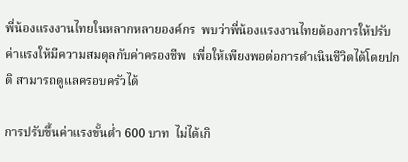พี่น้องแรงงานไทยในหลากหลายองค์กร  พบว่าพี่น้องแรงงานไทยต้องการให้ปรับค่าแรงให้มีความสมดุลกับค่าครองชีพ  เพื่อให้เพียงพอต่อการดำเนินชีวิตได้โดยปกติ สามารถดูแลครอบครัวได้

การปรับขึ้นค่าแรงขั้นต่ำ 600 บาท  ไม่ได้เกิ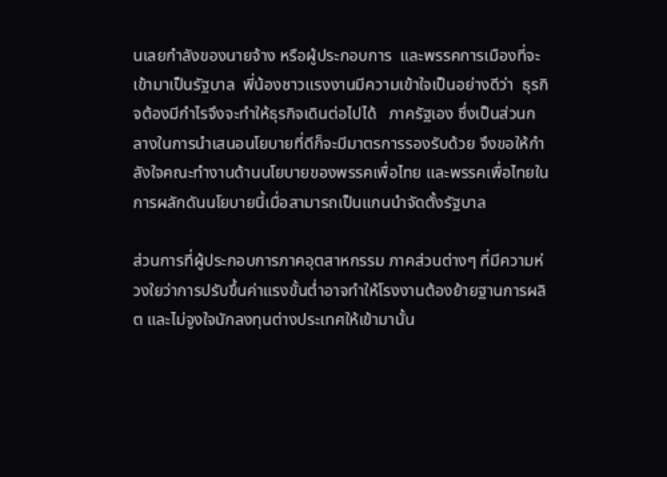นเลยกำลังของนายจ้าง หรือผู้ประกอบการ  และพรรคการเมืองที่จะเข้ามาเป็นรัฐบาล  พี่น้องชาวแรงงานมีความเข้าใจเป็นอย่างดีว่า  ธุรกิจต้องมีกำไรจึงจะทำให้ธุรกิจเดินต่อไปได้   ภาครัฐเอง ซึ่งเป็นส่วนกลางในการนำเสนอนโยบายที่ดีก็จะมีมาตรการรองรับด้วย จึงขอให้กำลังใจคณะทำงานด้านนโยบายของพรรคเพื่อไทย และพรรคเพื่อไทยในการผลักดันนโยบายนี้เมื่อสามารถเป็นแกนนำจัดตั้งรัฐบาล

ส่วนการที่ผู้ประกอบการภาคอุตสาหกรรม ภาคส่วนต่างๆ ที่มีความห่วงใยว่าการปรับขึ้นค่าแรงขั้นต่ำอาจทำให้โรงงานต้องย้ายฐานการผลิต และไม่จูงใจนักลงทุนต่างประเทศให้เข้ามานั้น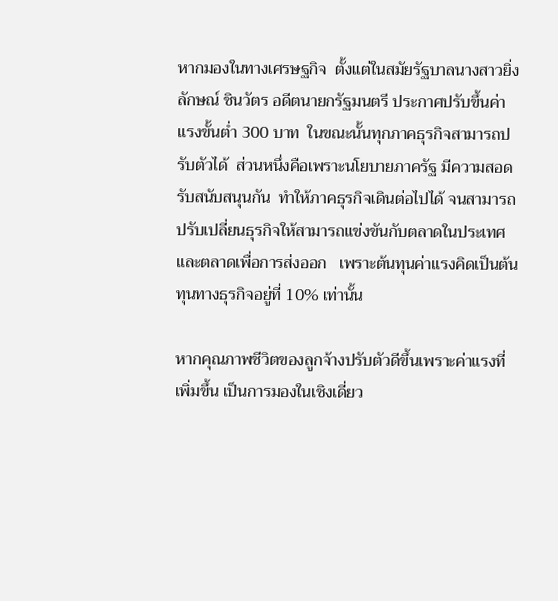หากมองในทางเศรษฐกิจ  ตั้งแต่ในสมัยรัฐบาลนางสาวยิ่งลักษณ์ ชินวัตร อดีตนายกรัฐมนตรี ประกาศปรับขึ้นค่าแรงขั้นต่ำ 300 บาท  ในขณะนั้นทุกภาคธุรกิจสามารถปรับตัวได้  ส่วนหนึ่งคือเพราะนโยบายภาครัฐ มีความสอดรับสนับสนุนกัน  ทำให้ภาคธุรกิจเดินต่อไปได้ จนสามารถปรับเปลี่ยนธุรกิจให้สามารถแข่งขันกับตลาดในประเทศและตลาดเพื่อการส่งออก   เพราะต้นทุนค่าแรงคิดเป็นต้นทุนทางธุรกิจอยู่ที่ 10% เท่านั้น

หากคุณภาพชีวิตของลูกจ้างปรับตัวดีขึ้นเพราะค่าแรงที่เพิ่มขึ้น เป็นการมองในเชิงเดี่ยว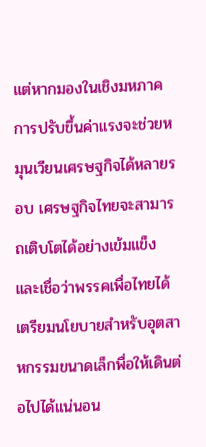แต่หากมองในเชิงมหภาค การปรับขึ้นค่าแรงจะช่วยหมุนเวียนเศรษฐกิจได้หลายรอบ เศรษฐกิจไทยจะสามารถเติบโตได้อย่างเข้มแข็ง และเชื่อว่าพรรคเพื่อไทยได้เตรียมนโยบายสำหรับอุตสาหกรรมขนาดเล็กพื่อให้เดินต่อไปได้แน่นอน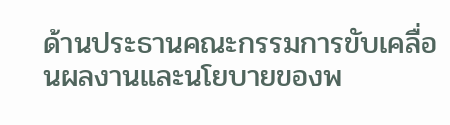ด้านประธานคณะกรรมการขับเคลื่อนผลงานและนโยบายของพ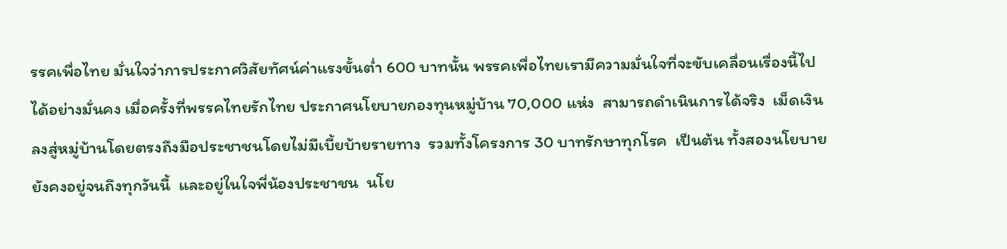รรคเพื่อไทย มั่นใจว่าการประกาศวิสัยทัศน์ค่าแรงขั้นต่ำ 600 บาทนั้น พรรคเพื่อไทยเรามีความมั่นใจที่จะขับเคลื่อนเรื่องนี้ไปได้อย่างมั่นคง เมื่อครั้งที่พรรคไทยรักไทย ประกาศนโยบายกองทุนหมู่บ้าน 70,000 แห่ง  สามารถดำเนินการได้จริง  เม็ดเงินลงสู่หมู่บ้านโดยตรงถึงมือประชาชนโดยไม่มีเบี้ยบ้ายรายทาง  รวมทั้งโครงการ 30 บาทรักษาทุกโรค  เป็นต้น ทั้งสองนโยบายยังคงอยู่จนถึงทุกวันนี้  และอยู่ในใจพี่น้องประชาชน  นโย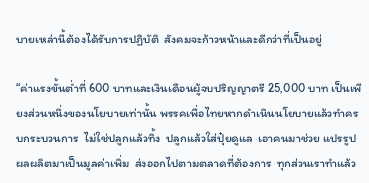บายเหล่านี้ต้องได้รับการปฏิบัติ  สังคมจะก้าวหน้าและดีกว่าที่เป็นอยู่

“ค่าแรงขั้นต่ำที่ 600 บาทและเงินเดือนผู้จบปริญญาตรี 25,000 บาท เป็นเพียงส่วนหนึ่งของนโยบายเท่านั้น พรรคเพื่อไทยหากดำเนินนโยบายแล้วทำครบกระบวนการ  ไม่ใช่ปลูกแล้วทิ้ง  ปลูกแล้วใส่ปุ๋ยดูแล  เอาคนมาช่วย แปรรูปผลผลิตมาเป็นมูลค่าเพิ่ม  ส่งออกไปตามตลาดที่ต้องการ  ทุกส่วนเราทำแล้ว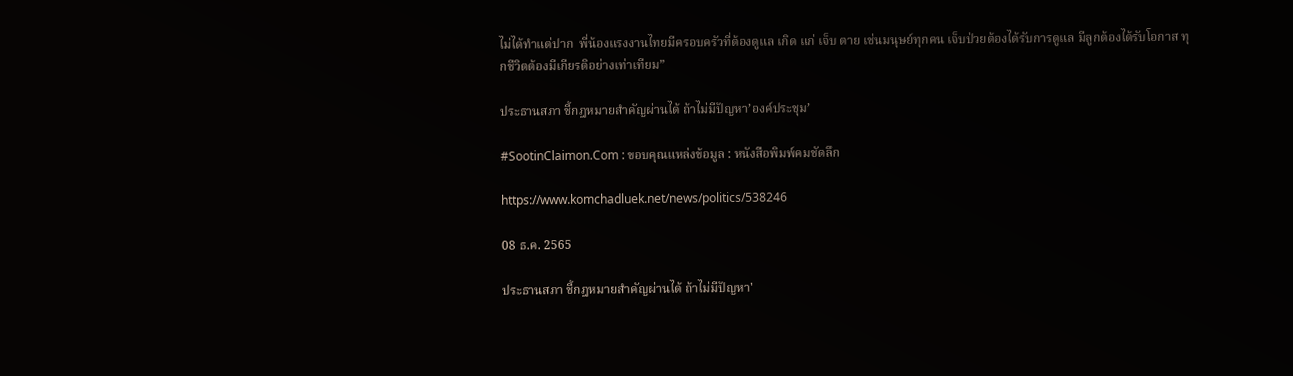ไม่ได้ทำแต่ปาก  พี่น้องแรงงานไทยมีครอบครัวที่ต้องดูแล เกิด แก่ เจ็บ ตาย เช่นมนุษย์ทุกคน เจ็บป่วยต้องได้รับการดูแล มีลูกต้องได้รับโอกาส ทุกชีวิตต้องมีเกียรติอย่างเท่าเทียม”

ประธานสภา ชี้กฎหมายสำคัญผ่านได้ ถ้าไม่มีปัญหา’องค์ประชุม’

#SootinClaimon.Com : ขอบคุณแหล่งข้อมูล : หนังสือพิมพ์คมชัดลึก

https://www.komchadluek.net/news/politics/538246

08 ธ.ค. 2565

ประธานสภา ชี้กฎหมายสำคัญผ่านได้ ถ้าไม่มีปัญหา'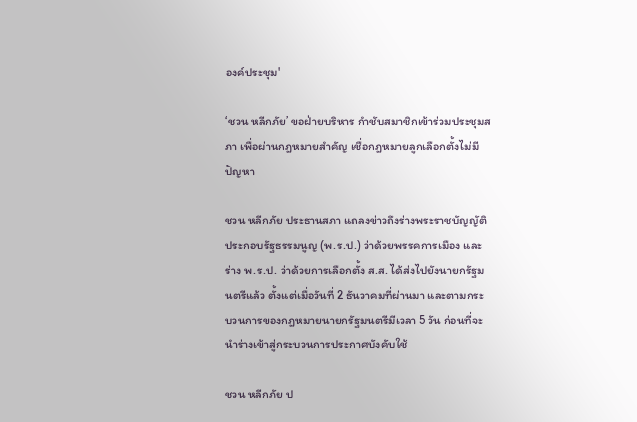องค์ประชุม'

‘ชวน หลีกภัย’ ขอฝ่ายบริหาร กำชับสมาชิกเข้าร่วมประชุมสภา เพื่อผ่านกฎหมายสำคัญ เชื่อกฎหมายลูกเลือกตั้งไม่มีปัญหา

ชวน หลีกภัย ประธานสภา แถลงข่าวถึงร่างพระราชบัญญัติประกอบรัฐธรรมนูญ (พ.ร.ป.) ว่าด้วยพรรคการเมือง และ ร่าง พ.ร.ป. ว่าด้วยการเลือกตั้ง ส.ส. ได้ส่งไปยังนายกรัฐมนตรีแล้ว ตั้งแต่เมื่อวันที่ 2 ธันวาคมที่ผ่านมา และตามกระบวนการของกฎหมายนายกรัฐมนตรีมีเวลา 5 วัน ก่อนที่จะนำร่างเข้าสู่กระบวนการประกาศบังคับใช้

ชวน หลีกภัย ป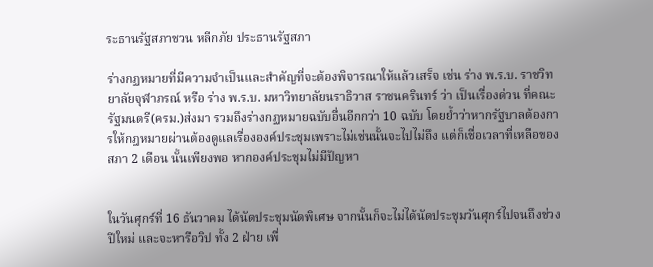ระธานรัฐสภาชวน หลีกภัย ประธานรัฐสภา

ร่างกฏหมายที่มีความจำเป็นและสำคัญที่จะต้องพิจารณาให้แล้วเสร็จ เช่น ร่าง พ.ร.บ. ราชวิทยาลัยจุฬาภรณ์ หรือ ร่าง พ.ร.บ. มหาวิทยาลัยนราธิวาส ราชนครินทร์ ว่า เป็นเรื่องด่วน ที่คณะรัฐมนตรี(ครม.)ส่งมา รวมถึงร่างกฏหมายฉบับอื่นอีกกว่า 10 ฉบับ โดยย้ำว่าหากรัฐบาลต้องการให้กฎหมายผ่านต้องดูแลเรื่ององค์ประชุมเพราะไม่เช่นนั้นจะไปไม่ถึง แต่ก็เชื่อเวลาที่เหลือของสภา 2 เดือน นั้นเพียงพอ หากองค์ประชุมไม่มีปัญหา


ในวันศุกร์ที่ 16 ธันวาคม ได้นัดประชุมนัดพิเศษ จากนั้นก็จะไม่ได้นัดประชุมวันศุกร์ไปจนถึงช่วงปีใหม่ และจะหารือวิป ทั้ง 2 ฝ่าย เพื่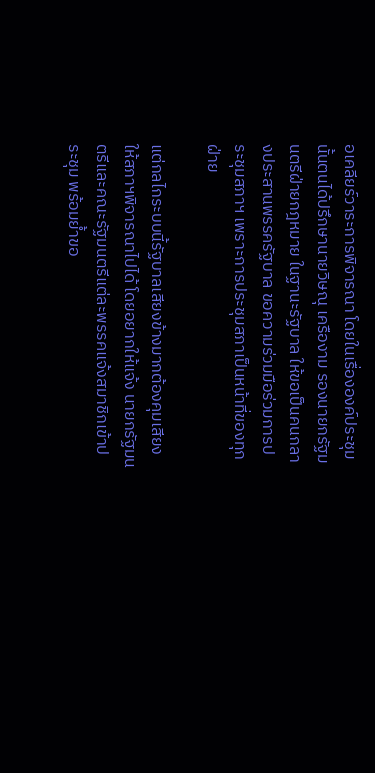อเคลียร์วาระการพิจารณา โดยในเรื่ององค์ประชุมนั้นตนได้ปรึกษานายวิษณุ เครืองาม รองนายกรัฐมนตรีฝ่ายกฎหมาย ในฐานะรัฐบาล ให้ขอเป็นคนกลางประสานพรรครัฐบาล ขอความร่วมมือร่วมการประชุมสภาฯ เพราะการประชุมสภาเป็นหน้าที่ของทุกฝ่าย

แต่กลไกระบบนี้รัฐบาลเสียงข้างมากต้องคุมเสียงให้สภาฯพิจารณาไปได้ โดยอยากให้แจ้ง นายกรัฐมนตรีและคณะรัฐมนตรีแต่ละพรรคแจ้งสมาชิกเข้าประชุม พร้อมย้ำขอ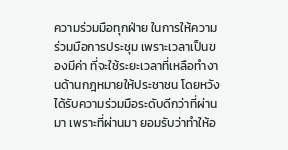ความร่วมมือทุกฝ่าย ในการให้ความร่วมมือการประชุม เพราะเวลาเป็นของมีค่า ที่จะใช้ระยะเวลาที่เหลือทำงานด้านกฎหมายให้ประชาชน โดยหวังได้รับความร่วมมือระดับดีกว่าที่ผ่านมา เพราะที่ผ่านมา ยอมรับว่าทำให้อ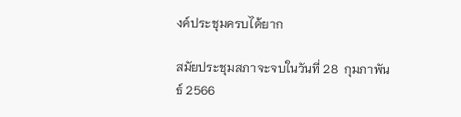งค์ประชุมครบได้ยาก

สมัยประชุมสภาจะจบในวันที่ 28  กุมภาพันธ์ 2566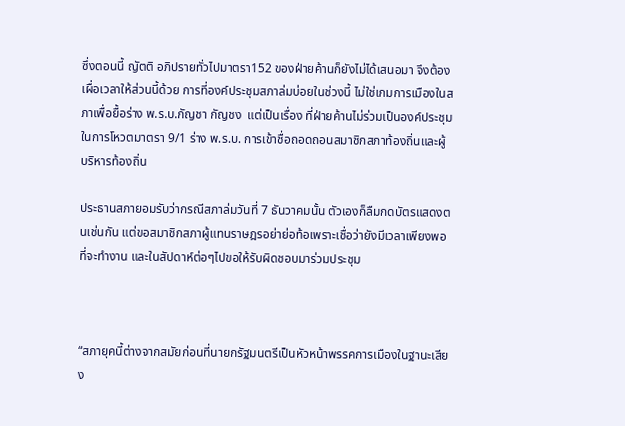ซึ่งตอนนี้ ญัตติ อภิปรายทั่วไปมาตรา152 ของฝ่ายค้านก็ยังไม่ได้เสนอมา จึงต้องเผื่อเวลาให้ส่วนนี้ด้วย การที่องค์ประชุมสภาล่มบ่อยในช่วงนี้ ไม่ใช่เกมการเมืองในสภาเพื่อยื้อร่าง พ.ร.บ.กัญชา กัญชง  แต่เป็นเรื่อง ที่ฝ่ายค้านไม่ร่วมเป็นองค์ประชุมในการโหวตมาตรา 9/1 ร่าง พ.ร.บ. การเข้าชื่อถอดถอนสมาชิกสภาท้องถิ่นและผู้บริหารท้องถิ่น

ประธานสภายอมรับว่ากรณีสภาล่มวันที่ 7 ธันวาคมนั้น ตัวเองก็ลืมกดบัตรแสดงตนเช่นกัน แต่ขอสมาชิกสภาผู้แทนราษฎรอย่าย่อท้อเพราะเชื่อว่ายังมีเวลาเพียงพอที่จะทำงาน และในสัปดาห์ต่อๆไปขอให้รับผิดชอบมาร่วมประชุม



“สภายุคนี้ต่างจากสมัยก่อนที่นายกรัฐมนตรีเป็นหัวหน้าพรรคการเมืองในฐานะเสียง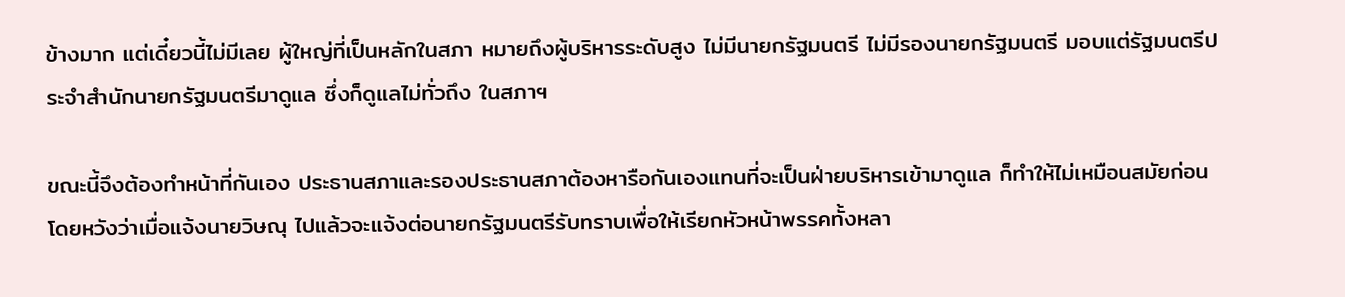ข้างมาก แต่เดี๋ยวนี้ไม่มีเลย ผู้ใหญ่ที่เป็นหลักในสภา หมายถึงผู้บริหารระดับสูง ไม่มีนายกรัฐมนตรี ไม่มีรองนายกรัฐมนตรี มอบแต่รัฐมนตรีประจำสำนักนายกรัฐมนตรีมาดูแล ซึ่งก็ดูแลไม่ทั่วถึง ในสภาฯ

ขณะนี้จึงต้องทำหน้าที่กันเอง ประธานสภาและรองประธานสภาต้องหารือกันเองแทนที่จะเป็นฝ่ายบริหารเข้ามาดูแล ก็ทำให้ไม่เหมือนสมัยก่อน โดยหวังว่าเมื่อแจ้งนายวิษณุ ไปแล้วจะแจ้งต่อนายกรัฐมนตรีรับทราบเพื่อให้เรียกหัวหน้าพรรคทั้งหลา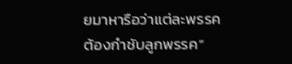ยมาหารือว่าแต่ละพรรคต้องกำชับลูกพรรค”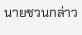นายชวนกล่าว